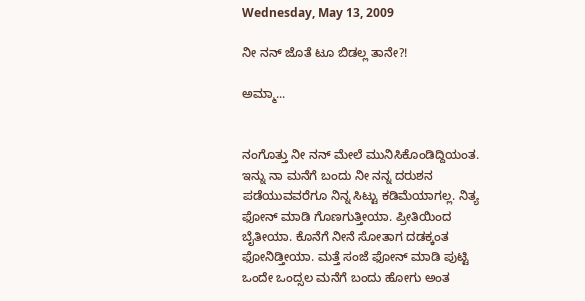Wednesday, May 13, 2009

ನೀ ನನ್ ಜೊತೆ ಟೂ ಬಿಡಲ್ಲ ತಾನೇ?!

ಅಮ್ಮಾ...


ನಂಗೊತ್ತು ನೀ ನನ್ ಮೇಲೆ ಮುನಿಸಿಕೊಂಡಿದ್ದಿಯಂತ. ಇನ್ನು ನಾ ಮನೆಗೆ ಬಂದು ನೀ ನನ್ನ ದರುಶನ ಪಡೆಯುವವರೆಗೂ ನಿನ್ನ ಸಿಟ್ಟು ಕಡಿಮೆಯಾಗಲ್ಲ. ನಿತ್ಯ ಫೋನ್ ಮಾಡಿ ಗೊಣಗುತ್ತೀಯಾ. ಪ್ರೀತಿಯಿಂದ ಬೈತೀಯಾ. ಕೊನೆಗೆ ನೀನೆ ಸೋತಾಗ ದಡಕ್ಕಂತ ಫೋನಿಡ್ತೀಯಾ. ಮತ್ತೆ ಸಂಜೆ ಫೋನ್ ಮಾಡಿ ಪುಟ್ಟಿ ಒಂದೇ ಒಂದ್ಸಲ ಮನೆಗೆ ಬಂದು ಹೋಗು ಅಂತ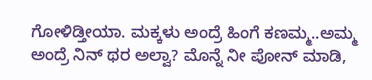ಗೋಳಿಡ್ತೀಯಾ. ಮಕ್ಕಳು ಅಂದ್ರೆ ಹಿಂಗೆ ಕಣಮ್ಮ..ಅಮ್ಮ ಅಂದ್ರೆ ನಿನ್ ಥರ ಅಲ್ವಾ? ಮೊನ್ನೆ ನೀ ಪೋನ್ ಮಾಡಿ,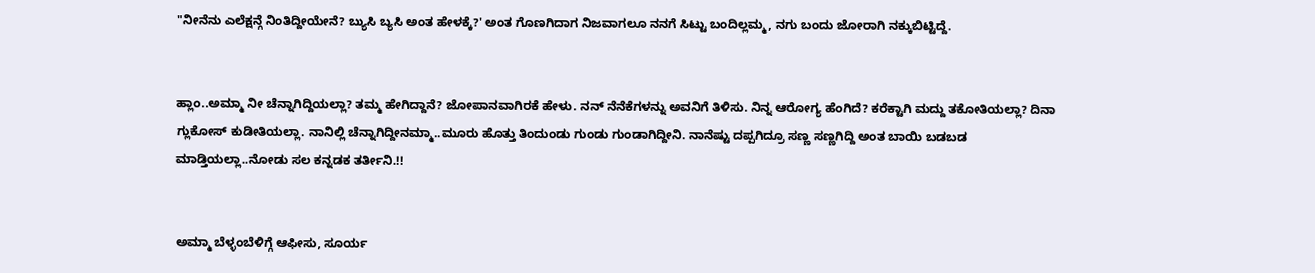"ನೀನೆನು ಎಲೆಕ್ಷನ್ಗೆ ನಿಂತಿದ್ದೀಯೇನೆ? ಬ್ಯುಸಿ ಬ್ಯಸಿ ಅಂತ ಹೇಳಕ್ಕೆ?' ಅಂತ ಗೊಣಗಿದಾಗ ನಿಜವಾಗಲೂ ನನಗೆ ಸಿಟ್ಟು ಬಂದಿಲ್ಲಮ್ಮ, ನಗು ಬಂದು ಜೋರಾಗಿ ನಕ್ಕುಬಿಟ್ಟಿದ್ದೆ.


ಹ್ಲಾಂ..ಅಮ್ಮಾ ನೀ ಚೆನ್ನಾಗಿದ್ದಿಯಲ್ಲಾ? ತಮ್ಮ ಹೇಗಿದ್ದಾನೆ? ಜೋಪಾನವಾಗಿರಕೆ ಹೇಳು. ನನ್ ನೆನೆಕೆಗಳನ್ನು ಅವನಿಗೆ ತಿಳಿಸು. ನಿನ್ನ ಆರೋಗ್ಯ ಹೆಂಗಿದೆ? ಕರೆಕ್ಟಾಗಿ ಮದ್ದು ತಕೋತಿಯಲ್ಲಾ? ದಿನಾ ಗ್ಲುಕೋಸ್ ಕುಡೀತಿಯಲ್ಲಾ. ನಾನಿಲ್ಲಿ ಚೆನ್ನಾಗಿದ್ದೀನಮ್ಮಾ..ಮೂರು ಹೊತ್ತು ತಿಂದುಂಡು ಗುಂಡು ಗುಂಡಾಗಿದ್ದೀನಿ. ನಾನೆಷ್ಟು ದಪ್ಪಗಿದ್ರೂ ಸಣ್ಣ ಸಣ್ಣಗಿದ್ದಿ ಅಂತ ಬಾಯಿ ಬಡಬಡ ಮಾಡ್ತಿಯಲ್ಲಾ..ನೋಡು ಸಲ ಕನ್ನಡಕ ತರ್ತೀನಿ.!!


ಅಮ್ಮಾ ಬೆಳ್ಳಂಬೆಳಿಗ್ಗೆ ಆಫೀಸು, ಸೂರ್ಯ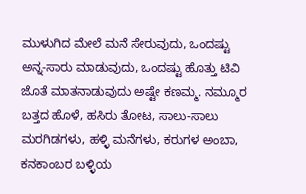ಮುಳುಗಿದ ಮೇಲೆ ಮನೆ ಸೇರುವುದು, ಒಂದಷ್ಟು ಅನ್ನ-ಸಾರು ಮಾಡುವುದು, ಒಂದಷ್ಟು ಹೊತ್ತು ಟಿವಿ ಜೊತೆ ಮಾತನಾಡುವುದು ಅಷ್ಟೇ ಕಣಮ್ಮ. ನಮ್ಮೂರ ಬತ್ತದ ಹೊಳೆ, ಹಸಿರು ತೋಟ, ಸಾಲು-ಸಾಲು ಮರಗಿಡಗಳು, ಹಳ್ಳಿ ಮನೆಗಳು, ಕರುಗಳ ಅಂಬಾ, ಕನಕಾಂಬರ ಬಳ್ಳಿಯ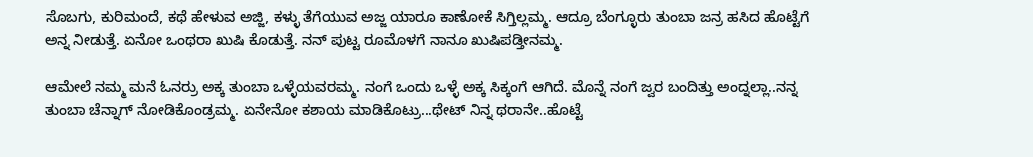ಸೊಬಗು, ಕುರಿಮಂದೆ, ಕಥೆ ಹೇಳುವ ಅಜ್ಜಿ, ಕಳ್ಳು ತೆಗೆಯುವ ಅಜ್ಜ ಯಾರೂ ಕಾಣೋಕೆ ಸಿಗ್ತಿಲ್ಲಮ್ಮ. ಆದ್ರೂ ಬೆಂಗ್ಳೂರು ತುಂಬಾ ಜನ್ರ ಹಸಿದ ಹೊಟ್ಟೆಗೆ ಅನ್ನ ನೀಡುತ್ತೆ. ಏನೋ ಒಂಥರಾ ಖುಷಿ ಕೊಡುತ್ತೆ. ನನ್ ಪುಟ್ಟ ರೂಮೊಳಗೆ ನಾನೂ ಖುಷಿಪಡ್ತೀನಮ್ಮ.

ಆಮೇಲೆ ನಮ್ಮ ಮನೆ ಓನರ್ರು ಅಕ್ಕ ತುಂಬಾ ಒಳ್ಳೆಯವರಮ್ಮ. ನಂಗೆ ಒಂದು ಒಳ್ಳೆ ಅಕ್ಕ ಸಿಕ್ಕಂಗೆ ಆಗಿದೆ. ಮೊನ್ನೆ ನಂಗೆ ಜ್ವರ ಬಂದಿತ್ತು ಅಂದ್ನಲ್ಲಾ..ನನ್ನ ತುಂಬಾ ಚೆನ್ನಾಗ್ ನೋಡಿಕೊಂಡ್ರಮ್ಮ. ಏನೇನೋ ಕಶಾಯ ಮಾಡಿಕೊಟ್ರು...ಥೇಟ್ ನಿನ್ನ ಥರಾನೇ..ಹೊಟ್ಟೆ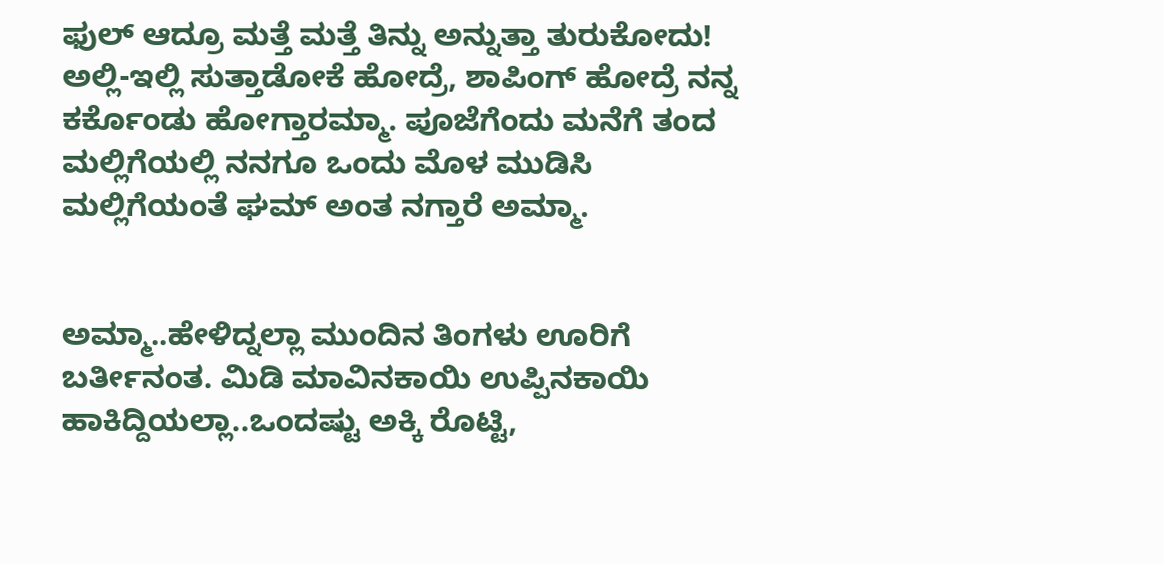ಫುಲ್ ಆದ್ರೂ ಮತ್ತೆ ಮತ್ತೆ ತಿನ್ನು ಅನ್ನುತ್ತಾ ತುರುಕೋದು! ಅಲ್ಲಿ-ಇಲ್ಲಿ ಸುತ್ತಾಡೋಕೆ ಹೋದ್ರೆ, ಶಾಪಿಂಗ್ ಹೋದ್ರೆ ನನ್ನ ಕರ್ಕೊಂಡು ಹೋಗ್ತಾರಮ್ಮಾ. ಪೂಜೆಗೆಂದು ಮನೆಗೆ ತಂದ ಮಲ್ಲಿಗೆಯಲ್ಲಿ ನನಗೂ ಒಂದು ಮೊಳ ಮುಡಿಸಿ ಮಲ್ಲಿಗೆಯಂತೆ ಘಮ್ ಅಂತ ನಗ್ತಾರೆ ಅಮ್ಮಾ.


ಅಮ್ಮಾ..ಹೇಳಿದ್ನಲ್ಲಾ ಮುಂದಿನ ತಿಂಗಳು ಊರಿಗೆ ಬರ್ತೀನಂತ. ಮಿಡಿ ಮಾವಿನಕಾಯಿ ಉಪ್ಪಿನಕಾಯಿ ಹಾಕಿದ್ದಿಯಲ್ಲಾ..ಒಂದಷ್ಟು ಅಕ್ಕಿ ರೊಟ್ಟಿ,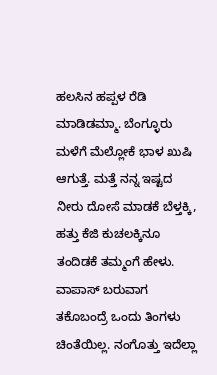ಹಲಸಿನ ಹಪ್ಪಳ ರೆಡಿ ಮಾಡಿಡಮ್ಮಾ. ಬೆಂಗ್ಳೂರು ಮಳೆಗೆ ಮೆಲ್ಲೋಕೆ ಭಾಳ ಖುಷಿ ಆಗುತ್ತೆ. ಮತ್ತೆ ನನ್ನ ಇಷ್ಟದ ನೀರು ದೋಸೆ ಮಾಡಕೆ ಬೆಳ್ತಕ್ಕಿ, ಹತ್ತು ಕೆಜಿ ಕುಚಲಕ್ಕಿನೂ ತಂದಿಡಕೆ ತಮ್ಮಂಗೆ ಹೇಳು. ವಾಪಾಸ್ ಬರುವಾಗ ತಕೊಬಂದ್ರೆ ಒಂದು ತಿಂಗಳು ಚಿಂತೆಯಿಲ್ಲ. ನಂಗೊತ್ತು ಇದೆಲ್ಲಾ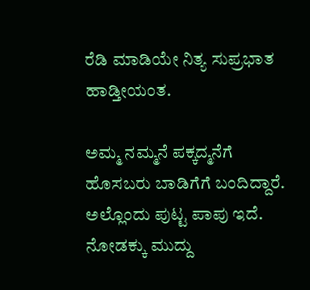ರೆಡಿ ಮಾಡಿಯೇ ನಿತ್ಯ ಸುಪ್ರಭಾತ ಹಾಡ್ತೀಯಂತ.

ಅಮ್ಮ ನಮ್ಮನೆ ಪಕ್ಕದ್ಮನೆಗೆ ಹೊಸಬರು ಬಾಡಿಗೆಗೆ ಬಂದಿದ್ದಾರೆ. ಅಲ್ಲೊಂದು ಪುಟ್ಟ ಪಾಪು ಇದೆ. ನೋಡಕ್ಕು ಮುದ್ದು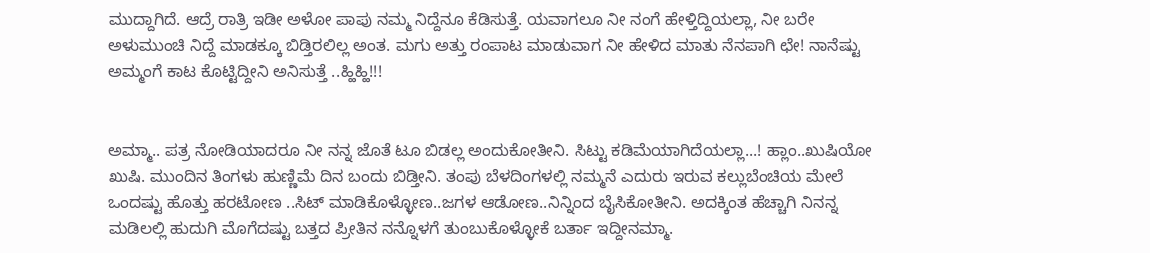ಮುದ್ದಾಗಿದೆ. ಆದ್ರೆ ರಾತ್ರಿ ಇಡೀ ಅಳೋ ಪಾಪು ನಮ್ಮ ನಿದ್ದೆನೂ ಕೆಡಿಸುತ್ತೆ. ಯವಾಗಲೂ ನೀ ನಂಗೆ ಹೇಳ್ತಿದ್ದಿಯಲ್ಲಾ, ನೀ ಬರೇ ಅಳುಮುಂಚಿ ನಿದ್ದೆ ಮಾಡಕ್ಕೂ ಬಿಡ್ತಿರಲಿಲ್ಲ ಅಂತ. ಮಗು ಅತ್ತು ರಂಪಾಟ ಮಾಡುವಾಗ ನೀ ಹೇಳಿದ ಮಾತು ನೆನಪಾಗಿ ಛೇ! ನಾನೆಷ್ಟು ಅಮ್ಮಂಗೆ ಕಾಟ ಕೊಟ್ಟಿದ್ದೀನಿ ಅನಿಸುತ್ತೆ ..ಹ್ಹಿಹ್ಹಿ!!!


ಅಮ್ಮಾ.. ಪತ್ರ ನೋಡಿಯಾದರೂ ನೀ ನನ್ನ ಜೊತೆ ಟೂ ಬಿಡಲ್ಲ ಅಂದುಕೋತೀನಿ. ಸಿಟ್ಟು ಕಡಿಮೆಯಾಗಿದೆಯಲ್ಲಾ...! ಹ್ಲಾಂ..ಖುಷಿಯೋ ಖುಷಿ. ಮುಂದಿನ ತಿಂಗಳು ಹುಣ್ಣಿಮೆ ದಿನ ಬಂದು ಬಿಡ್ತೀನಿ. ತಂಪು ಬೆಳದಿಂಗಳಲ್ಲಿ ನಮ್ಮನೆ ಎದುರು ಇರುವ ಕಲ್ಲುಬೆಂಚಿಯ ಮೇಲೆ ಒಂದಷ್ಟು ಹೊತ್ತು ಹರಟೋಣ ..ಸಿಟ್ ಮಾಡಿಕೊಳ್ಳೋಣ..ಜಗಳ ಆಡೋಣ..ನಿನ್ನಿಂದ ಬೈಸಿಕೋತೀನಿ. ಅದಕ್ಕಿಂತ ಹೆಚ್ಚಾಗಿ ನಿನನ್ನ ಮಡಿಲಲ್ಲಿ ಹುದುಗಿ ಮೊಗೆದಷ್ಟು ಬತ್ತದ ಪ್ರೀತಿನ ನನ್ನೊಳಗೆ ತುಂಬುಕೊಳ್ಳೋಕೆ ಬರ್ತಾ ಇದ್ದೀನಮ್ಮಾ.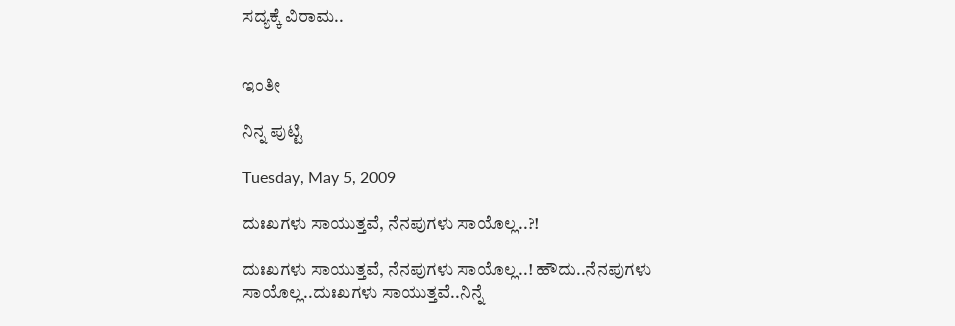ಸದ್ಯಕ್ಕೆ ವಿರಾಮ..


ಇಂತೀ

ನಿನ್ನ ಪುಟ್ಟಿ

Tuesday, May 5, 2009

ದುಃಖಗಳು ಸಾಯುತ್ತವೆ, ನೆನಪುಗಳು ಸಾಯೊಲ್ಲ..?!

ದುಃಖಗಳು ಸಾಯುತ್ತವೆ, ನೆನಪುಗಳು ಸಾಯೊಲ್ಲ..! ಹೌದು..ನೆನಪುಗಳು ಸಾಯೊಲ್ಲ..ದುಃಖಗಳು ಸಾಯುತ್ತವೆ..ನಿನ್ನೆ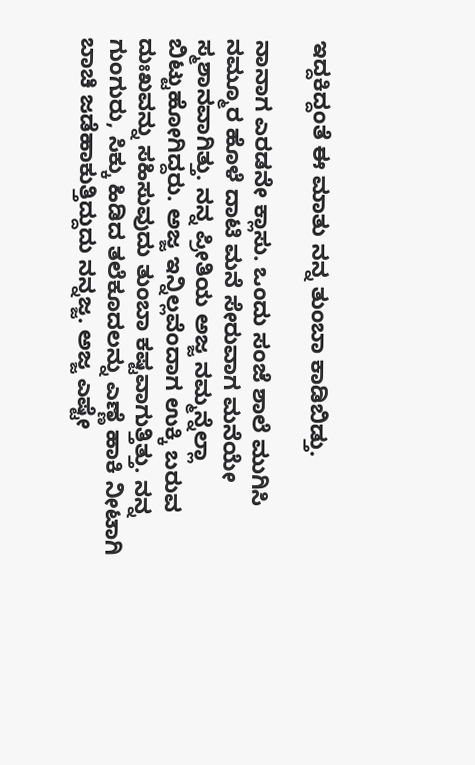ಇದ್ದಕಿದ್ದಂತೆ ಈ ಮಾತು ನನ್ನ ತುಂಬಾ ಕಾಡಿಬಿಡ್ತು.

ನಾನಾಗ ಎರಡನೇ ಕ್ಲಾಸು. ಒಂದು ಸಂಜೆ ಶಾಲೆ ಮುಗಿಸಿ ನಮ್ಮೂರ ಹೊಳೆ ದಾಟಿ ಮನೆ ಸೇರುವಾಗ ಮನೆಯೇ ಸ್ಮಶಾನವಾಗಿತ್ತು. ನನ್ನ ಪ್ರೀತಿಯ ಅಜ್ಜ ನಮ್ಮನ್ನೆಲ್ಲಾ ಬಿಟ್ಟುಹೋಗಿದ್ದರು. ಅಜ್ಜ ಇನ್ನಿಲ್ಲವೆಂದಾಗ ಉಕ್ಕಿ ಬರುವ ದುಃಖವನ್ನು ಸಹಿಸುವುದು ತುಂಬಾ ಕಷ್ಟವಾಗುತ್ತಿತ್ತು. ನನ್ನ ಗುಂಗುರು, ಸಿಕ್ಕು ಹಿಡಿದ ತಲೆಕೂದಲನ್ನು ಎಣ್ಣೆ ಹಾಕಿ ನೀಟಾಗಿ ಬಾಚಿ ಜಡೆಹಾಕುತ್ತಿದ್ದುದು ನನ್ನಜ್ಜ. ಅಜ್ಜ ಎಷ್ಟೇ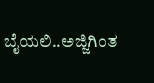ಬೈಯಲಿ..ಅಜ್ಜಿಗಿಂತ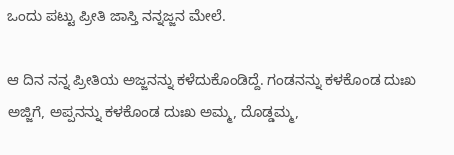ಒಂದು ಪಟ್ಟು ಪ್ರೀತಿ ಜಾಸ್ತಿ ನನ್ನಜ್ಜನ ಮೇಲೆ.

ಆ ದಿನ ನನ್ನ ಪ್ರೀತಿಯ ಅಜ್ಜನನ್ನು ಕಳೆದುಕೊಂಡಿದ್ದೆ. ಗಂಡನನ್ನು ಕಳಕೊಂಡ ದುಃಖ ಅಜ್ಜಿಗೆ, ಅಪ್ಪನನ್ನು ಕಳಕೊಂಡ ದುಃಖ ಅಮ್ಮ, ದೊಡ್ಡಮ್ಮ,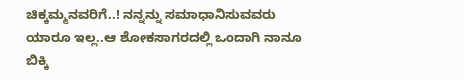ಚಿಕ್ಕಮ್ಮನವರಿಗೆ..! ನನ್ನನ್ನು ಸಮಾಧಾನಿಸುವವರು ಯಾರೂ ಇಲ್ಲ..ಆ ಶೋಕಸಾಗರದಲ್ಲಿ ಒಂದಾಗಿ ನಾನೂ ಬಿಕ್ಕಿ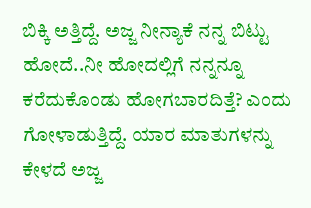ಬಿಕ್ಕಿ ಅತ್ತಿದ್ದೆ. ಅಜ್ಜ ನೀನ್ಯಾಕೆ ನನ್ನ ಬಿಟ್ಟು ಹೋದೆ..ನೀ ಹೋದಲ್ಲಿಗೆ ನನ್ನನ್ನೂ ಕರೆದುಕೊಂಡು ಹೋಗಬಾರದಿತ್ತೆ? ಎಂದು ಗೋಳಾಡುತ್ತಿದ್ದೆ. ಯಾರ ಮಾತುಗಳನ್ನು ಕೇಳದೆ ಅಜ್ಜ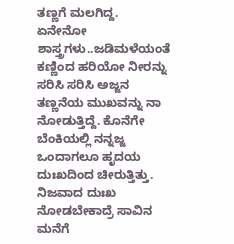ತಣ್ಣಗೆ ಮಲಗಿದ್ದ. ಏನೇನೋ ಶಾಸ್ತ್ರಗಳು..ಜಡಿಮಳೆಯಂತೆ ಕಣ್ಣಿಂದ ಹರಿಯೋ ನೀರನ್ನು ಸರಿಸಿ ಸರಿಸಿ ಅಜ್ಜನ ತಣ್ಣನೆಯ ಮುಖವನ್ನು ನಾ ನೋಡುತ್ತಿದ್ದೆ. ಕೊನೆಗೇ ಬೆಂಕಿಯಲ್ಲಿ ನನ್ನಜ್ಜ ಒಂದಾಗಲೂ ಹೃದಯ ದುಃಖದಿಂದ ಚೀರುತ್ತಿತ್ತು. ನಿಜವಾದ ದುಃಖ ನೋಡಬೇಕಾದ್ರೆ ಸಾವಿನ ಮನೆಗೆ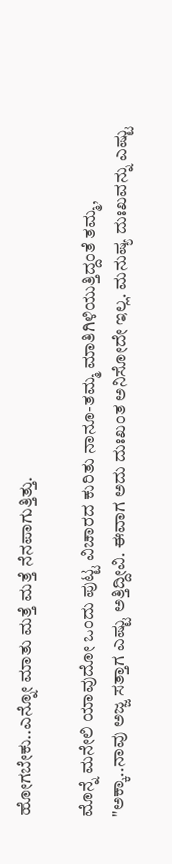ಹೋಗಬೇಕು..ಎನ್ನೋ ಮಾತು ಮತ್ತೆ ಮತ್ತೆ ನೆನಪಾಗುತ್ತಿತ್ತು.

ಮೊನ್ನೆ ಮನೇಲಿ ಯಾವುದೋ ಒಂದು ಪುಟ್ಟ ವಿಚಾರದ ಕುರಿತು ನಾನೂ-ತಮ್ಮ ಮಾತಿಗಿಳಿಯುತ್ತಿದ್ದಂತೆ ತಮ್ಮ, "ಅಕ್ಕಾ..ನಾವು ಅಜ್ಜ ಸತ್ತಾಗ ಎಷ್ಟು ಅತ್ತಿದ್ದೀವಿ. ಈವಾಗ ಅದು ದುಃಖಂತ ಅನಿಸೋದೇ ಇಲ್ಲ. ಮನುಷ್ಯ ದುಃಖವನ್ನು ಎಷ್ಟು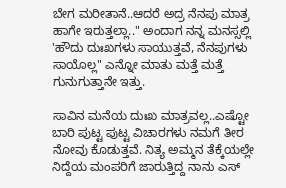ಬೇಗ ಮರೀತಾನೆ..ಆದರೆ ಅದ್ರ ನೆನಪು ಮಾತ್ರ ಹಾಗೇ ಇರುತ್ತಲ್ಲಾ.." ಅಂದಾಗ ನನ್ನ ಮನಸ್ಸಲ್ಲಿ 'ಹೌದು ದುಃಖಗಳು ಸಾಯುತ್ತವೆ, ನೆನಪುಗಳು ಸಾಯೊಲ್ಲ" ಎನ್ನೋ ಮಾತು ಮತ್ತೆ ಮತ್ತೆ ಗುನುಗುತ್ತಾನೇ ಇತ್ತು.

ಸಾವಿನ ಮನೆಯ ದುಃಖ ಮಾತ್ರವಲ್ಲ..ಎಷ್ಟೋ ಬಾರಿ ಪುಟ್ಟ ಪುಟ್ಟ ವಿಚಾರಗಳು ನಮಗೆ ತೀರ ನೋವು ಕೊಡುತ್ತವೆ. ನಿತ್ಯ ಅಮ್ಮನ ತೆಕ್ಕೆಯಲ್ಲೇ ನಿದ್ದೆಯ ಮಂಪರಿಗೆ ಜಾರುತ್ತಿದ್ದ ನಾನು ಎಸ್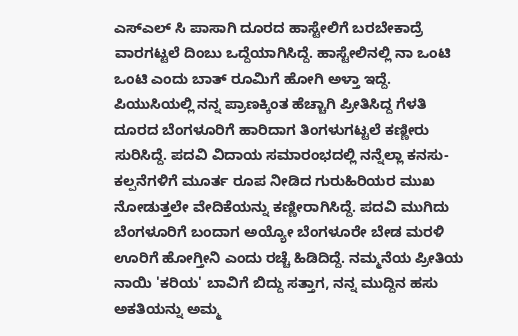ಎಸ್ಎಲ್ ಸಿ ಪಾಸಾಗಿ ದೂರದ ಹಾಸ್ಟೇಲಿಗೆ ಬರಬೇಕಾದ್ರೆ ವಾರಗಟ್ಟಲೆ ದಿಂಬು ಒದ್ದೆಯಾಗಿಸಿದ್ದೆ. ಹಾಸ್ಟೇಲಿನಲ್ಲಿ ನಾ ಒಂಟಿ ಒಂಟಿ ಎಂದು ಬಾತ್ ರೂಮಿಗೆ ಹೋಗಿ ಅಳ್ತಾ ಇದ್ದೆ. ಪಿಯುಸಿಯಲ್ಲಿ ನನ್ನ ಪ್ರಾಣಕ್ಕಿಂತ ಹೆಚ್ಚಾಗಿ ಪ್ರೀತಿಸಿದ್ದ ಗೆಳತಿ ದೂರದ ಬೆಂಗಳೂರಿಗೆ ಹಾರಿದಾಗ ತಿಂಗಳುಗಟ್ಟಲೆ ಕಣ್ಣೀರು ಸುರಿಸಿದ್ದೆ. ಪದವಿ ವಿದಾಯ ಸಮಾರಂಭದಲ್ಲಿ ನನ್ನೆಲ್ಲಾ ಕನಸು-ಕಲ್ಪನೆಗಳಿಗೆ ಮೂರ್ತ ರೂಪ ನೀಡಿದ ಗುರುಹಿರಿಯರ ಮುಖ ನೋಡುತ್ತಲೇ ವೇದಿಕೆಯನ್ನು ಕಣ್ಣೀರಾಗಿಸಿದ್ದೆ. ಪದವಿ ಮುಗಿದು ಬೆಂಗಳೂರಿಗೆ ಬಂದಾಗ ಅಯ್ಯೋ ಬೆಂಗಳೂರೇ ಬೇಡ ಮರಳಿ ಊರಿಗೆ ಹೋಗ್ತೀನಿ ಎಂದು ರಚ್ಚೆ ಹಿಡಿದಿದ್ದೆ. ನಮ್ಮನೆಯ ಪ್ರೀತಿಯ ನಾಯಿ 'ಕರಿಯ' ಬಾವಿಗೆ ಬಿದ್ದು ಸತ್ತಾಗ, ನನ್ನ ಮುದ್ದಿನ ಹಸು ಅಕತಿಯನ್ನು ಅಮ್ಮ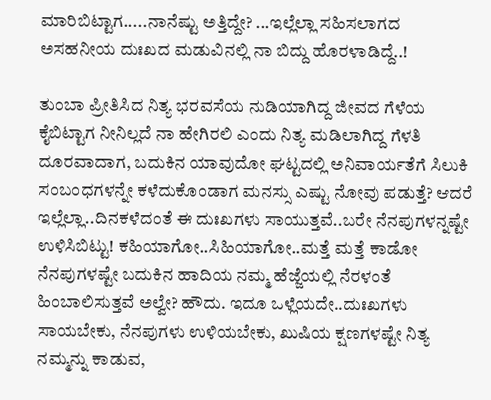ಮಾರಿಬಿಟ್ಟಾಗ.....ನಾನೆಷ್ಟು ಅತ್ತಿದ್ದೇ? ...ಇಲ್ಲೆಲ್ಲಾ ಸಹಿಸಲಾಗದ ಅಸಹನೀಯ ದುಃಖದ ಮಡುವಿನಲ್ಲಿ ನಾ ಬಿದ್ದು ಹೊರಳಾಡಿದ್ದೆ..!

ತುಂಬಾ ಪ್ರೀತಿಸಿದ ನಿತ್ಯ ಭರವಸೆಯ ನುಡಿಯಾಗಿದ್ದ ಜೀವದ ಗೆಳೆಯ ಕೈಬಿಟ್ಟಾಗ ನೀನಿಲ್ಲದೆ ನಾ ಹೇಗಿರಲಿ ಎಂದು ನಿತ್ಯ ಮಡಿಲಾಗಿದ್ದ ಗೆಳತಿ ದೂರವಾದಾಗ, ಬದುಕಿನ ಯಾವುದೋ ಘಟ್ಟದಲ್ಲಿ ಅನಿವಾರ್ಯತೆಗೆ ಸಿಲುಕಿ ಸಂಬಂಧಗಳನ್ನೇ ಕಳೆದುಕೊಂಡಾಗ ಮನಸ್ಸು ಎಷ್ಟು ನೋವು ಪಡುತ್ತೆ? ಆದರೆ ಇಲ್ಲೆಲ್ಲಾ..ದಿನಕಳೆದಂತೆ ಈ ದುಃಖಗಳು ಸಾಯುತ್ತವೆ..ಬರೇ ನೆನಪುಗಳನ್ನಷ್ಟೇ ಉಳಿಸಿಬಿಟ್ಟು! ಕಹಿಯಾಗೋ..ಸಿಹಿಯಾಗೋ..ಮತ್ತೆ ಮತ್ತೆ ಕಾಡೋ ನೆನಪುಗಳಷ್ಟೇ ಬದುಕಿನ ಹಾದಿಯ ನಮ್ಮ ಹೆಜ್ಜೆಯಲ್ಲಿ ನೆರಳಂತೆ ಹಿಂಬಾಲಿಸುತ್ತವೆ ಅಲ್ವೇ? ಹೌದು. ಇದೂ ಒಳ್ಲೆಯದೇ..ದುಃಖಗಳು ಸಾಯಬೇಕು, ನೆನಪುಗಳು ಉಳಿಯಬೇಕು, ಖುಷಿಯ ಕ್ಷಣಗಳಷ್ಟೇ ನಿತ್ಯ ನಮ್ಮನ್ನು ಕಾಡುವ,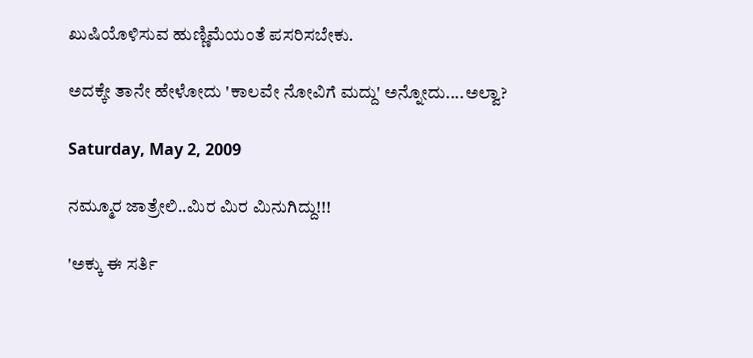ಖುಷಿಯೊಳಿಸುವ ಹುಣ್ಣಿಮೆಯಂತೆ ಪಸರಿಸಬೇಕು.

ಅದಕ್ಕೇ ತಾನೇ ಹೇಳೋದು 'ಕಾಲವೇ ನೋವಿಗೆ ಮದ್ದು' ಅನ್ನೋದು....ಅಲ್ವಾ?

Saturday, May 2, 2009

ನಮ್ಮೂರ ಜಾತ್ರೇಲಿ..ಮಿರ ಮಿರ ಮಿನುಗಿದ್ದು!!!

'ಅಕ್ಕು ಈ ಸರ್ತಿ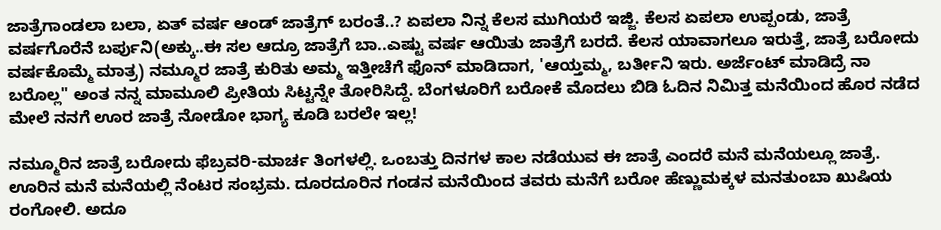ಜಾತ್ರೆಗಾಂಡಲಾ ಬಲಾ, ಏತ್ ವರ್ಷ ಆಂಡ್ ಜಾತ್ರೆಗ್ ಬರಂತೆ..? ಏಪಲಾ ನಿನ್ನ ಕೆಲಸ ಮುಗಿಯರೆ ಇಜ್ಜಿ. ಕೆಲಸ ಏಪಲಾ ಉಪ್ಪಂಡು, ಜಾತ್ರೆ ವರ್ಷಗೊರೆನೆ ಬರ್ಪುನಿ(ಅಕ್ಕು..ಈ ಸಲ ಆದ್ರೂ ಜಾತ್ರೆಗೆ ಬಾ..ಎಷ್ಟು ವರ್ಷ ಆಯಿತು ಜಾತ್ರೆಗೆ ಬರದೆ. ಕೆಲಸ ಯಾವಾಗಲೂ ಇರುತ್ತೆ, ಜಾತ್ರೆ ಬರೋದು ವರ್ಷಕೊಮ್ಮೆ ಮಾತ್ರ) ನಮ್ಮೂರ ಜಾತ್ರೆ ಕುರಿತು ಅಮ್ಮ ಇತ್ತೀಚೆಗೆ ಫೊನ್ ಮಾಡಿದಾಗ, 'ಆಯ್ತಮ್ಮ, ಬರ್ತೀನಿ ಇರು. ಅರ್ಜೆಂಟ್ ಮಾಡಿದ್ರೆ ನಾ ಬರೊಲ್ಲ" ಅಂತ ನನ್ನ ಮಾಮೂಲಿ ಪ್ರೀತಿಯ ಸಿಟ್ಟನ್ನೇ ತೋರಿಸಿದ್ದೆ. ಬೆಂಗಳೂರಿಗೆ ಬರೋಕೆ ಮೊದಲು ಬಿಡಿ ಓದಿನ ನಿಮಿತ್ತ ಮನೆಯಿಂದ ಹೊರ ನಡೆದ ಮೇಲೆ ನನಗೆ ಊರ ಜಾತ್ರೆ ನೋಡೋ ಭಾಗ್ಯ ಕೂಡಿ ಬರಲೇ ಇಲ್ಲ!

ನಮ್ಮೂರಿನ ಜಾತ್ರೆ ಬರೋದು ಫೆಬ್ರವರಿ-ಮಾರ್ಚ ತಿಂಗಳಲ್ಲಿ. ಒಂಬತ್ತು ದಿನಗಳ ಕಾಲ ನಡೆಯುವ ಈ ಜಾತ್ರೆ ಎಂದರೆ ಮನೆ ಮನೆಯಲ್ಲೂ ಜಾತ್ರೆ. ಊರಿನ ಮನೆ ಮನೆಯಲ್ಲಿ ನೆಂಟರ ಸಂಭ್ರಮ. ದೂರದೂರಿನ ಗಂಡನ ಮನೆಯಿಂದ ತವರು ಮನೆಗೆ ಬರೋ ಹೆಣ್ಣುಮಕ್ಕಳ ಮನತುಂಬಾ ಖುಷಿಯ ರಂಗೋಲಿ. ಅದೂ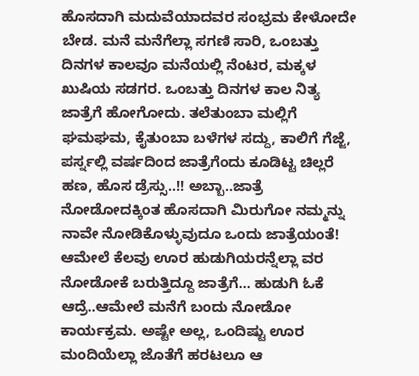ಹೊಸದಾಗಿ ಮದುವೆಯಾದವರ ಸಂಭ್ರಮ ಕೇಳೋದೇ ಬೇಡ. ಮನೆ ಮನೆಗೆಲ್ಲಾ ಸಗಣಿ ಸಾರಿ, ಒಂಬತ್ತು ದಿನಗಳ ಕಾಲವೂ ಮನೆಯಲ್ಲಿ ನೆಂಟರ, ಮಕ್ಕಳ ಖುಷಿಯ ಸಡಗರ. ಒಂಬತ್ತು ದಿನಗಳ ಕಾಲ ನಿತ್ಯ ಜಾತ್ರೆಗೆ ಹೋಗೋದು. ತಲೆತುಂಬಾ ಮಲ್ಲಿಗೆ ಘಮಘಮ, ಕೈತುಂಬಾ ಬಳೆಗಳ ಸದ್ದು, ಕಾಲಿಗೆ ಗೆಜ್ಜೆ, ಪರ್ಸ್ನಲ್ಲಿ ವರ್ಷದಿಂದ ಜಾತ್ರೆಗೆಂದು ಕೂಡಿಟ್ಟ ಚಿಲ್ಲರೆ ಹಣ, ಹೊಸ ಡ್ರೆಸ್ಸು..!! ಅಬ್ಬಾ..ಜಾತ್ರೆ ನೋಡೋದಕ್ಕಿಂತ ಹೊಸದಾಗಿ ಮಿರುಗೋ ನಮ್ಮನ್ನು ನಾವೇ ನೋಡಿಕೊಳ್ಳುವುದೂ ಒಂದು ಜಾತ್ರೆಯಂತೆ! ಆಮೇಲೆ ಕೆಲವು ಊರ ಹುಡುಗಿಯರನ್ನೆಲ್ಲಾ ವರ ನೋಡೋಕೆ ಬರುತ್ತಿದ್ದೂ ಜಾತ್ರೆಗೆ... ಹುಡುಗಿ ಓಕೆ ಆದ್ರೆ..ಆಮೇಲೆ ಮನೆಗೆ ಬಂದು ನೋಡೋ ಕಾರ್ಯಕ್ರಮ. ಅಷ್ಟೇ ಅಲ್ಲ, ಒಂದಿಷ್ಟು ಊರ ಮಂದಿಯೆಲ್ಲಾ ಜೊತೆಗೆ ಹರಟಲೂ ಆ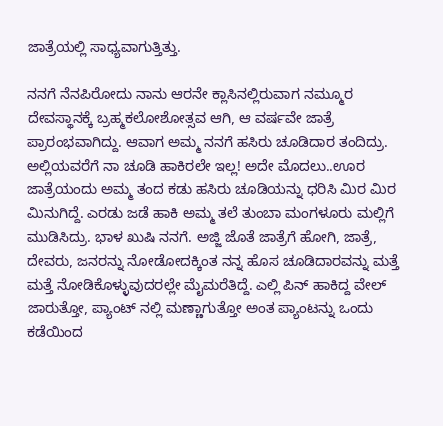ಜಾತ್ರೆಯಲ್ಲಿ ಸಾಧ್ಯವಾಗುತ್ತಿತ್ತು.

ನನಗೆ ನೆನಪಿರೋದು ನಾನು ಆರನೇ ಕ್ಲಾಸಿನಲ್ಲಿರುವಾಗ ನಮ್ಮೂರ ದೇವಸ್ಥಾನಕ್ಕೆ ಬ್ರಹ್ಮಕಲೋಶೋತ್ಸವ ಆಗಿ, ಆ ವರ್ಷವೇ ಜಾತ್ರೆ ಪ್ರಾರಂಭವಾಗಿದ್ದು. ಆವಾಗ ಅಮ್ಮ ನನಗೆ ಹಸಿರು ಚೂಡಿದಾರ ತಂದಿದ್ರು. ಅಲ್ಲಿಯವರೆಗೆ ನಾ ಚೂಡಿ ಹಾಕಿರಲೇ ಇಲ್ಲ! ಅದೇ ಮೊದಲು..ಊರ ಜಾತ್ರೆಯಂದು ಅಮ್ಮ ತಂದ ಕಡು ಹಸಿರು ಚೂಡಿಯನ್ನು ಧರಿಸಿ ಮಿರ ಮಿರ ಮಿನುಗಿದ್ದೆ. ಎರಡು ಜಡೆ ಹಾಕಿ ಅಮ್ಮ ತಲೆ ತುಂಬಾ ಮಂಗಳೂರು ಮಲ್ಲಿಗೆ ಮುಡಿಸಿದ್ರು. ಭಾಳ ಖುಷಿ ನನಗೆ. ಅಜ್ಜಿ ಜೊತೆ ಜಾತ್ರೆಗೆ ಹೋಗಿ, ಜಾತ್ರೆ, ದೇವರು, ಜನರನ್ನು ನೋಡೋದಕ್ಕಿಂತ ನನ್ನ ಹೊಸ ಚೂಡಿದಾರವನ್ನು ಮತ್ತೆ ಮತ್ತೆ ನೋಡಿಕೊಳ್ಳುವುದರಲ್ಲೇ ಮೈಮರೆತಿದ್ದೆ. ಎಲ್ಲಿ ಪಿನ್ ಹಾಕಿದ್ದ ವೇಲ್ ಜಾರುತ್ತೋ, ಪ್ಯಾಂಟ್ ನಲ್ಲಿ ಮಣ್ಣಾಗುತ್ತೋ ಅಂತ ಪ್ಯಾಂಟನ್ನು ಒಂದು ಕಡೆಯಿಂದ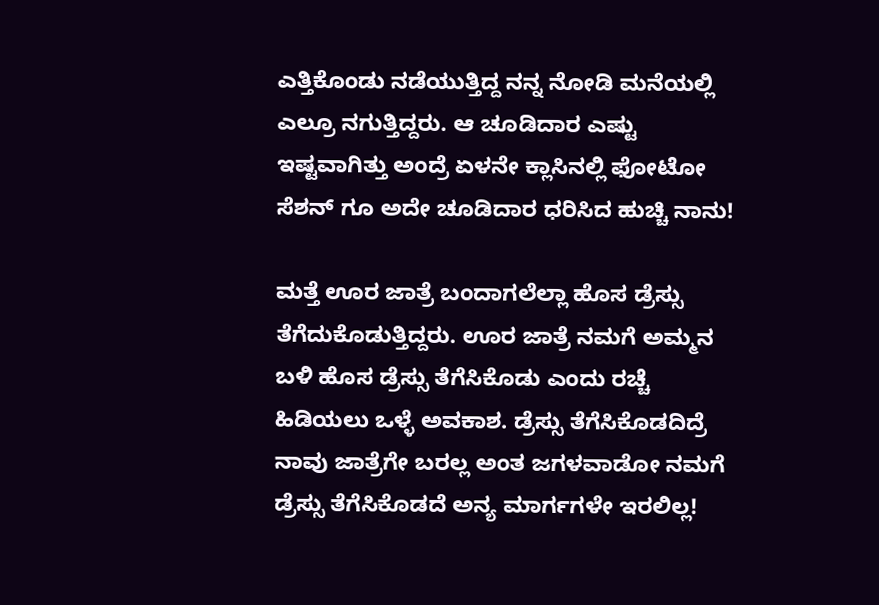ಎತ್ತಿಕೊಂಡು ನಡೆಯುತ್ತಿದ್ದ ನನ್ನ ನೋಡಿ ಮನೆಯಲ್ಲಿ ಎಲ್ರೂ ನಗುತ್ತಿದ್ದರು. ಆ ಚೂಡಿದಾರ ಎಷ್ಟು ಇಷ್ಟವಾಗಿತ್ತು ಅಂದ್ರೆ ಏಳನೇ ಕ್ಲಾಸಿನಲ್ಲಿ ಫೋಟೋ ಸೆಶನ್ ಗೂ ಅದೇ ಚೂಡಿದಾರ ಧರಿಸಿದ ಹುಚ್ಚಿ ನಾನು!

ಮತ್ತೆ ಊರ ಜಾತ್ರೆ ಬಂದಾಗಲೆಲ್ಲಾ ಹೊಸ ಡ್ರೆಸ್ಸು ತೆಗೆದುಕೊಡುತ್ತಿದ್ದರು. ಊರ ಜಾತ್ರೆ ನಮಗೆ ಅಮ್ಮನ ಬಳಿ ಹೊಸ ಡ್ರೆಸ್ಸು ತೆಗೆಸಿಕೊಡು ಎಂದು ರಚ್ಚೆ ಹಿಡಿಯಲು ಒಳ್ಳೆ ಅವಕಾಶ. ಡ್ರೆಸ್ಸು ತೆಗೆಸಿಕೊಡದಿದ್ರೆ ನಾವು ಜಾತ್ರೆಗೇ ಬರಲ್ಲ ಅಂತ ಜಗಳವಾಡೋ ನಮಗೆ ಡ್ರೆಸ್ಸು ತೆಗೆಸಿಕೊಡದೆ ಅನ್ಯ ಮಾರ್ಗಗಳೇ ಇರಲಿಲ್ಲ!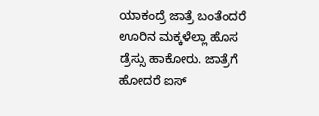ಯಾಕಂದ್ರೆ ಜಾತ್ರೆ ಬಂತೆಂದರೆ ಊರಿನ ಮಕ್ಕಳೆಲ್ಲಾ ಹೊಸ ಡ್ರೆಸ್ಸು ಹಾಕೋರು. ಜಾತ್ರೆಗೆ ಹೋದರೆ ಐಸ್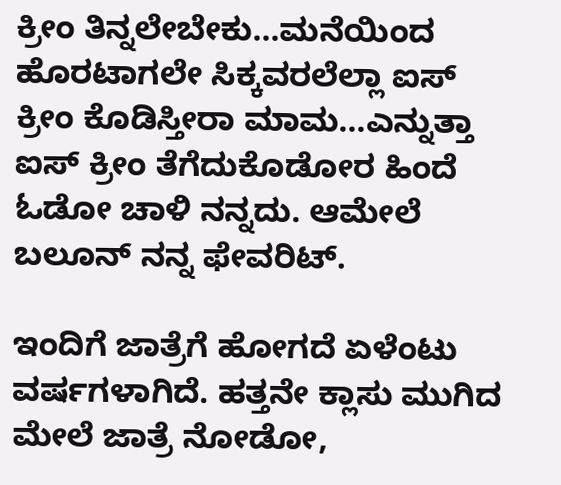ಕ್ರೀಂ ತಿನ್ನಲೇಬೇಕು...ಮನೆಯಿಂದ ಹೊರಟಾಗಲೇ ಸಿಕ್ಕವರಲೆಲ್ಲಾ ಐಸ್ ಕ್ರೀಂ ಕೊಡಿಸ್ತೀರಾ ಮಾಮ...ಎನ್ನುತ್ತಾ ಐಸ್ ಕ್ರೀಂ ತೆಗೆದುಕೊಡೋರ ಹಿಂದೆ ಓಡೋ ಚಾಳಿ ನನ್ನದು. ಆಮೇಲೆ ಬಲೂನ್ ನನ್ನ ಫೇವರಿಟ್.

ಇಂದಿಗೆ ಜಾತ್ರೆಗೆ ಹೋಗದೆ ಏಳೆಂಟು ವರ್ಷಗಳಾಗಿದೆ. ಹತ್ತನೇ ಕ್ಲಾಸು ಮುಗಿದ ಮೇಲೆ ಜಾತ್ರೆ ನೋಡೋ,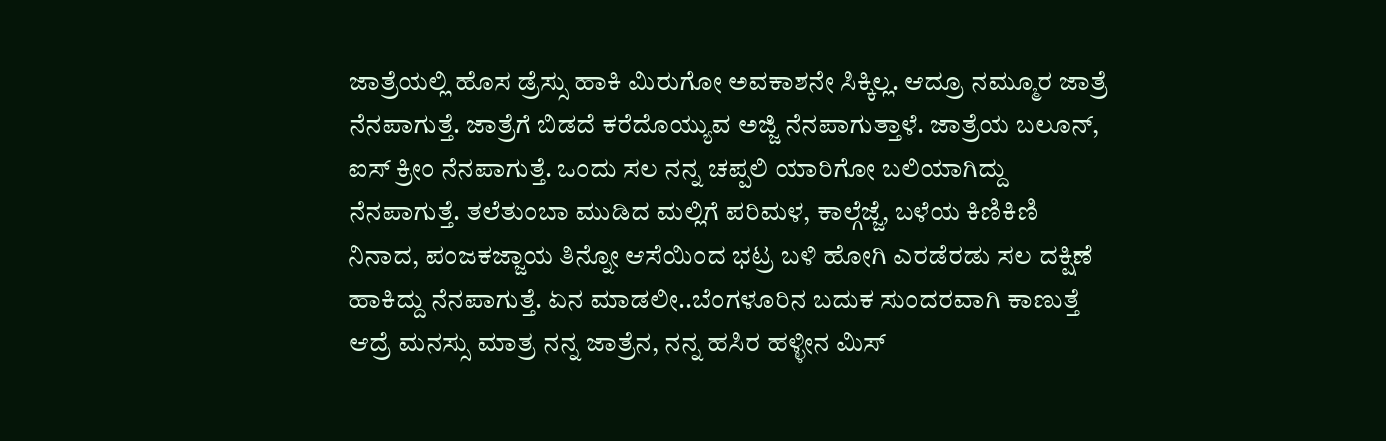ಜಾತ್ರೆಯಲ್ಲಿ ಹೊಸ ಡ್ರೆಸ್ಸು ಹಾಕಿ ಮಿರುಗೋ ಅವಕಾಶನೇ ಸಿಕ್ಕಿಲ್ಲ. ಆದ್ರೂ ನಮ್ಮೂರ ಜಾತ್ರೆ ನೆನಪಾಗುತ್ತೆ. ಜಾತ್ರೆಗೆ ಬಿಡದೆ ಕರೆದೊಯ್ಯುವ ಅಜ್ಜಿ ನೆನಪಾಗುತ್ತಾಳೆ. ಜಾತ್ರೆಯ ಬಲೂನ್, ಐಸ್ ಕ್ರೀಂ ನೆನಪಾಗುತ್ತೆ. ಒಂದು ಸಲ ನನ್ನ ಚಪ್ಪಲಿ ಯಾರಿಗೋ ಬಲಿಯಾಗಿದ್ದು ನೆನಪಾಗುತ್ತೆ. ತಲೆತುಂಬಾ ಮುಡಿದ ಮಲ್ಲಿಗೆ ಪರಿಮಳ, ಕಾಲ್ಗೆಜ್ಜೆ, ಬಳೆಯ ಕಿಣಿಕಿಣಿ ನಿನಾದ, ಪಂಜಕಜ್ಜಾಯ ತಿನ್ನೋ ಆಸೆಯಿಂದ ಭಟ್ರ ಬಳಿ ಹೋಗಿ ಎರಡೆರಡು ಸಲ ದಕ್ಷಿಣೆ ಹಾಕಿದ್ದು ನೆನಪಾಗುತ್ತೆ. ಏನ ಮಾಡಲೀ..ಬೆಂಗಳೂರಿನ ಬದುಕ ಸುಂದರವಾಗಿ ಕಾಣುತ್ತೆ ಆದ್ರೆ ಮನಸ್ಸು ಮಾತ್ರ ನನ್ನ ಜಾತ್ರೆನ, ನನ್ನ ಹಸಿರ ಹಳ್ಳೀನ ಮಿಸ್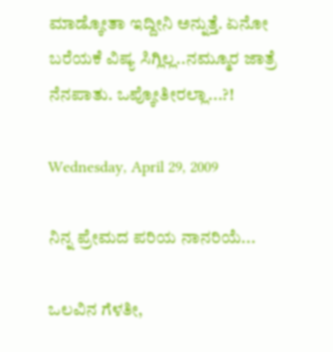ಮಾಡ್ಕೋತಾ ಇದ್ದೀನಿ ಅನ್ನುತ್ತೆ. ಏನೋ ಬರೆಯಕೆ ವಿಷ್ಯ ಸಿಗ್ಲಿಲ್ಲ..ನಮ್ಮೂರ ಜಾತ್ರೆ ನೆನಪಾತು. ಒಪ್ಕೋತೀರಲ್ಲಾ...?!

Wednesday, April 29, 2009

ನಿನ್ನ ಪ್ರೇಮದ ಪರಿಯ ನಾನರಿಯೆ...

ಒಲವಿನ ಗೆಳತೀ,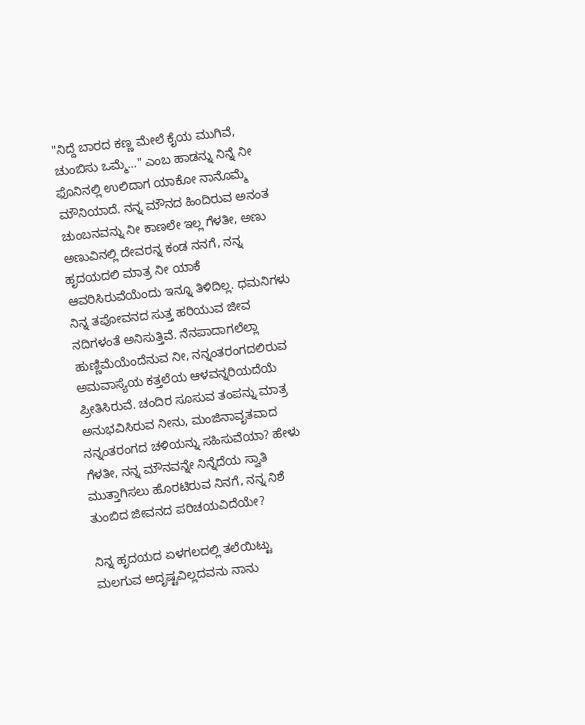"ನಿದ್ದೆ ಬಾರದ ಕಣ್ಣ ಮೇಲೆ ಕೈಯ ಮುಗಿವೆ, ಚುಂಬಿಸು ಒಮ್ಮೆ..." ಎಂಬ ಹಾಡನ್ನು ನಿನ್ನೆ ನೀ ಫೊನಿನಲ್ಲಿ ಉಲಿದಾಗ ಯಾಕೋ ನಾನೊಮ್ಮೆ ಮೌನಿಯಾದೆ. ನನ್ನ ಮೌನದ ಹಿಂದಿರುವ ಅನಂತ ಚುಂಬನವನ್ನು ನೀ ಕಾಣಲೇ ಇಲ್ಲ ಗೆಳತೀ, ಅಣು ಅಣುವಿನಲ್ಲಿ ದೇವರನ್ನ ಕಂಡ ನನಗೆ, ನನ್ನ ಹೃದಯದಲಿ ಮಾತ್ರ ನೀ ಯಾಕೆ ಆವರಿಸಿರುವೆಯೆಂದು ಇನ್ನೂ ತಿಳಿದಿಲ್ಲ. ಧಮನಿಗಳು ನಿನ್ನ ತಪೋವನದ ಸುತ್ತ ಹರಿಯುವ ಜೀವ ನದಿಗಳಂತೆ ಅನಿಸುತ್ತಿವೆ. ನೆನಪಾದಾಗಲೆಲ್ಲಾ ಹುಣ್ಣಿಮೆಯೆಂದೆನುವ ನೀ, ನನ್ನಂತರಂಗದಲಿರುವ ಅಮವಾಸ್ಯೆಯ ಕತ್ತಲೆಯ ಆಳವನ್ನರಿಯದೆಯೆ ಪ್ರೀತಿಸಿರುವೆ. ಚಂದಿರ ಸೂಸುವ ತಂಪನ್ನು ಮಾತ್ರ ಅನುಭವಿಸಿರುವ ನೀನು, ಮಂಜಿನಾವೃತವಾದ ನನ್ನಂತರಂಗದ ಚಳಿಯನ್ನು ಸಹಿಸುವೆಯಾ? ಹೇಳು ಗೆಳತೀ, ನನ್ನ ಮೌನವನ್ನೇ ನಿನ್ನೆದೆಯ ಸ್ವಾತಿ ಮುತ್ತಾಗಿಸಲು ಹೊರಟಿರುವ ನಿನಗೆ, ನನ್ನ ನಿಶೆ ತುಂಬಿದ ಜೀವನದ ಪರಿಚಯವಿದೆಯೇ?

ನಿನ್ನ ಹೃದಯದ ಏಳಗಲದಲ್ಲಿ ತಲೆಯಿಟ್ಟು ಮಲಗುವ ಅದೃಷ್ಟವಿಲ್ಲದವನು ನಾನು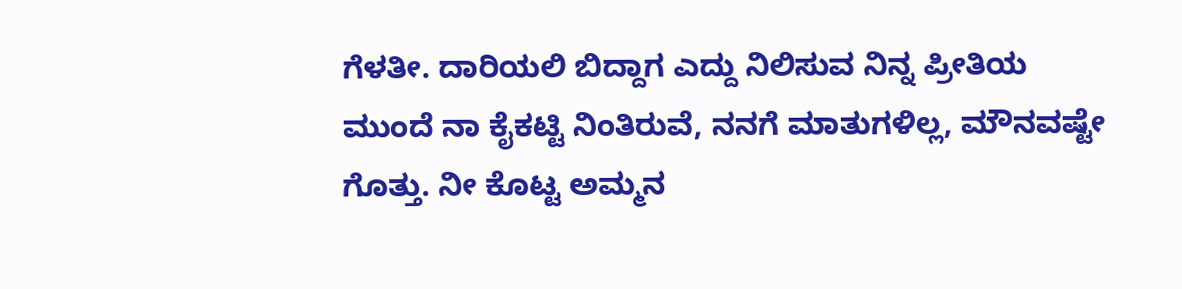ಗೆಳತೀ. ದಾರಿಯಲಿ ಬಿದ್ದಾಗ ಎದ್ದು ನಿಲಿಸುವ ನಿನ್ನ ಪ್ರೀತಿಯ ಮುಂದೆ ನಾ ಕೈಕಟ್ಟಿ ನಿಂತಿರುವೆ, ನನಗೆ ಮಾತುಗಳಿಲ್ಲ, ಮೌನವಷ್ಟೇ ಗೊತ್ತು. ನೀ ಕೊಟ್ಟ ಅಮ್ಮನ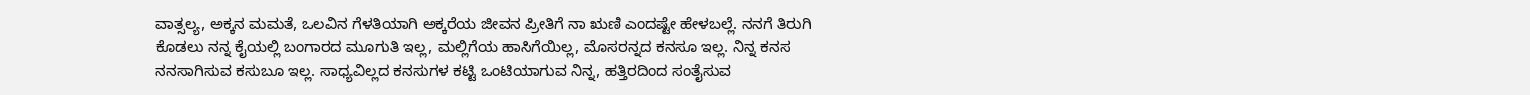ವಾತ್ಸಲ್ಯ, ಅಕ್ಕನ ಮಮತೆ, ಒಲವಿನ ಗೆಳತಿಯಾಗಿ ಅಕ್ಕರೆಯ ಜೀವನ ಪ್ರೀತಿಗೆ ನಾ ಋಣಿ ಎಂದಷ್ಟೇ ಹೇಳಬಲ್ಲೆ. ನನಗೆ ತಿರುಗಿ ಕೊಡಲು ನನ್ನ ಕೈಯಲ್ಲಿ ಬಂಗಾರದ ಮೂಗುತಿ ಇಲ್ಲ, ಮಲ್ಲಿಗೆಯ ಹಾಸಿಗೆಯಿಲ್ಲ, ಮೊಸರನ್ನದ ಕನಸೂ ಇಲ್ಲ. ನಿನ್ನ ಕನಸ ನನಸಾಗಿಸುವ ಕಸುಬೂ ಇಲ್ಲ. ಸಾಧ್ಯವಿಲ್ಲದ ಕನಸುಗಳ ಕಟ್ಟಿ ಒಂಟಿಯಾಗುವ ನಿನ್ನ, ಹತ್ತಿರದಿಂದ ಸಂತೈಸುವ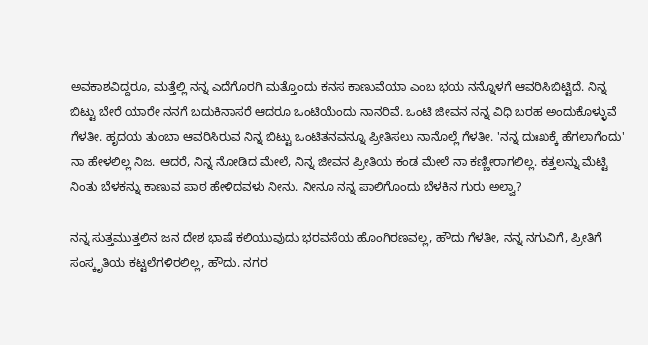ಅವಕಾಶವಿದ್ದರೂ, ಮತ್ತೆಲ್ಲಿ ನನ್ನ ಎದೆಗೊರಗಿ ಮತ್ತೊಂದು ಕನಸ ಕಾಣುವೆಯಾ ಎಂಬ ಭಯ ನನ್ನೊಳಗೆ ಆವರಿಸಿಬಿಟ್ಟಿದೆ. ನಿನ್ನ ಬಿಟ್ಟು ಬೇರೆ ಯಾರೇ ನನಗೆ ಬದುಕಿನಾಸರೆ ಆದರೂ ಒಂಟಿಯೆಂದು ನಾನರಿವೆ. ಒಂಟಿ ಜೀವನ ನನ್ನ ವಿಧಿ ಬರಹ ಅಂದುಕೊಳ್ಳುವೆ ಗೆಳತೀ. ಹೃದಯ ತುಂಬಾ ಆವರಿಸಿರುವ ನಿನ್ನ ಬಿಟ್ಟು ಒಂಟಿತನವನ್ನೂ ಪ್ರೀತಿಸಲು ನಾನೊಲ್ಲೆ ಗೆಳತೀ. 'ನನ್ನ ದುಃಖಕ್ಕೆ ಹೆಗಲಾಗೆಂದು' ನಾ ಹೇಳಲಿಲ್ಲ ನಿಜ. ಆದರೆ, ನಿನ್ನ ನೋಡಿದ ಮೇಲೆ, ನಿನ್ನ ಜೀವನ ಪ್ರೀತಿಯ ಕಂಡ ಮೇಲೆ ನಾ ಕಣ್ಣೀರಾಗಲಿಲ್ಲ. ಕತ್ತಲನ್ನು ಮೆಟ್ಟಿ ನಿಂತು ಬೆಳಕನ್ನು ಕಾಣುವ ಪಾಠ ಹೇಳಿದವಳು ನೀನು. ನೀನೂ ನನ್ನ ಪಾಲಿಗೊಂದು ಬೆಳಕಿನ ಗುರು ಅಲ್ವಾ?

ನನ್ನ ಸುತ್ತಮುತ್ತಲಿನ ಜನ ದೇಶ ಭಾಷೆ ಕಲಿಯುವುದು ಭರವಸೆಯ ಹೊಂಗಿರಣವಲ್ಲ, ಹೌದು ಗೆಳತೀ, ನನ್ನ ನಗುವಿಗೆ, ಪ್ರೀತಿಗೆ ಸಂಸ್ಕೃತಿಯ ಕಟ್ಟಲೆಗಳಿರಲಿಲ್ಲ, ಹೌದು. ನಗರ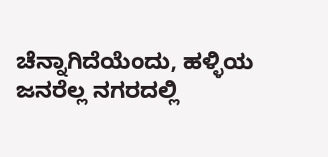ಚೆನ್ನಾಗಿದೆಯೆಂದು, ಹಳ್ಳಿಯ ಜನರೆಲ್ಲ ನಗರದಲ್ಲಿ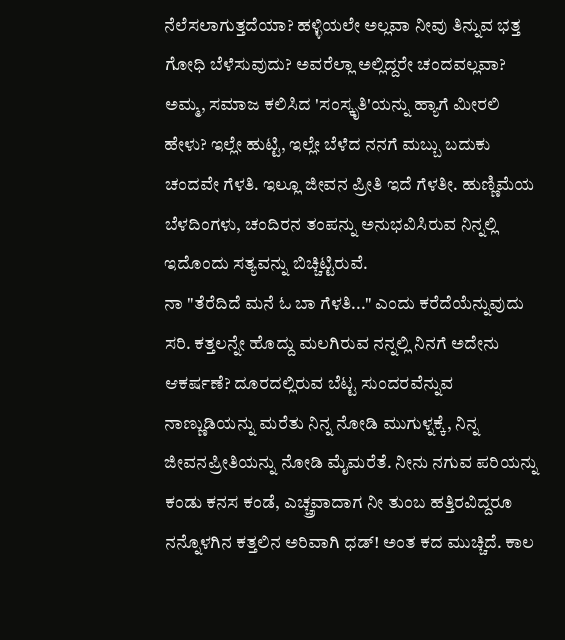ನೆಲೆಸಲಾಗುತ್ತದೆಯಾ? ಹಳ್ಳಿಯಲೇ ಅಲ್ಲವಾ ನೀವು ತಿನ್ನುವ ಭತ್ತ ಗೋಧಿ ಬೆಳೆಸುವುದು? ಅವರೆಲ್ಲಾ ಅಲ್ಲಿದ್ದರೇ ಚಂದವಲ್ಲವಾ? ಅಮ್ಮ, ಸಮಾಜ ಕಲಿಸಿದ 'ಸಂಸ್ಕೃತಿ'ಯನ್ನು ಹ್ಯಾಗೆ ಮೀರಲಿ ಹೇಳು? ಇಲ್ಲೇ ಹುಟ್ಟಿ, ಇಲ್ಲೇ ಬೆಳೆದ ನನಗೆ ಮಬ್ಬು ಬದುಕು ಚಂದವೇ ಗೆಳತಿ. ಇಲ್ಲೂ ಜೀವನ ಪ್ರೀತಿ ಇದೆ ಗೆಳತೀ. ಹುಣ್ಣಿಮೆಯ ಬೆಳದಿಂಗಳು, ಚಂದಿರನ ತಂಪನ್ನು ಅನುಭವಿಸಿರುವ ನಿನ್ನಲ್ಲಿ ಇದೊಂದು ಸತ್ಯವನ್ನು ಬಿಚ್ಚಿಟ್ಟಿರುವೆ.
ನಾ "ತೆರೆದಿದೆ ಮನೆ ಓ ಬಾ ಗೆಳತಿ..." ಎಂದು ಕರೆದೆಯೆನ್ನುವುದು ಸರಿ. ಕತ್ತಲನ್ನೇ ಹೊದ್ದು ಮಲಗಿರುವ ನನ್ನಲ್ಲಿ ನಿನಗೆ ಅದೇನು ಆಕರ್ಷಣೆ? ದೂರದಲ್ಲಿರುವ ಬೆಟ್ಟ ಸುಂದರವೆನ್ನುವ ನಾಣ್ಣುಡಿಯನ್ನು ಮರೆತು ನಿನ್ನ ನೋಡಿ ಮುಗುಳ್ನಕ್ಕೆ, ನಿನ್ನ ಜೀವನಪ್ರೀತಿಯನ್ನು ನೋಡಿ ಮೈಮರೆತೆ. ನೀನು ನಗುವ ಪರಿಯನ್ನು ಕಂಡು ಕನಸ ಕಂಡೆ, ಎಚ್ಚ್ರವಾದಾಗ ನೀ ತುಂಬ ಹತ್ತಿರವಿದ್ದರೂ ನನ್ನೊಳಗಿನ ಕತ್ತಲಿನ ಅರಿವಾಗಿ ಧಡ್! ಅಂತ ಕದ ಮುಚ್ಚಿದೆ. ಕಾಲ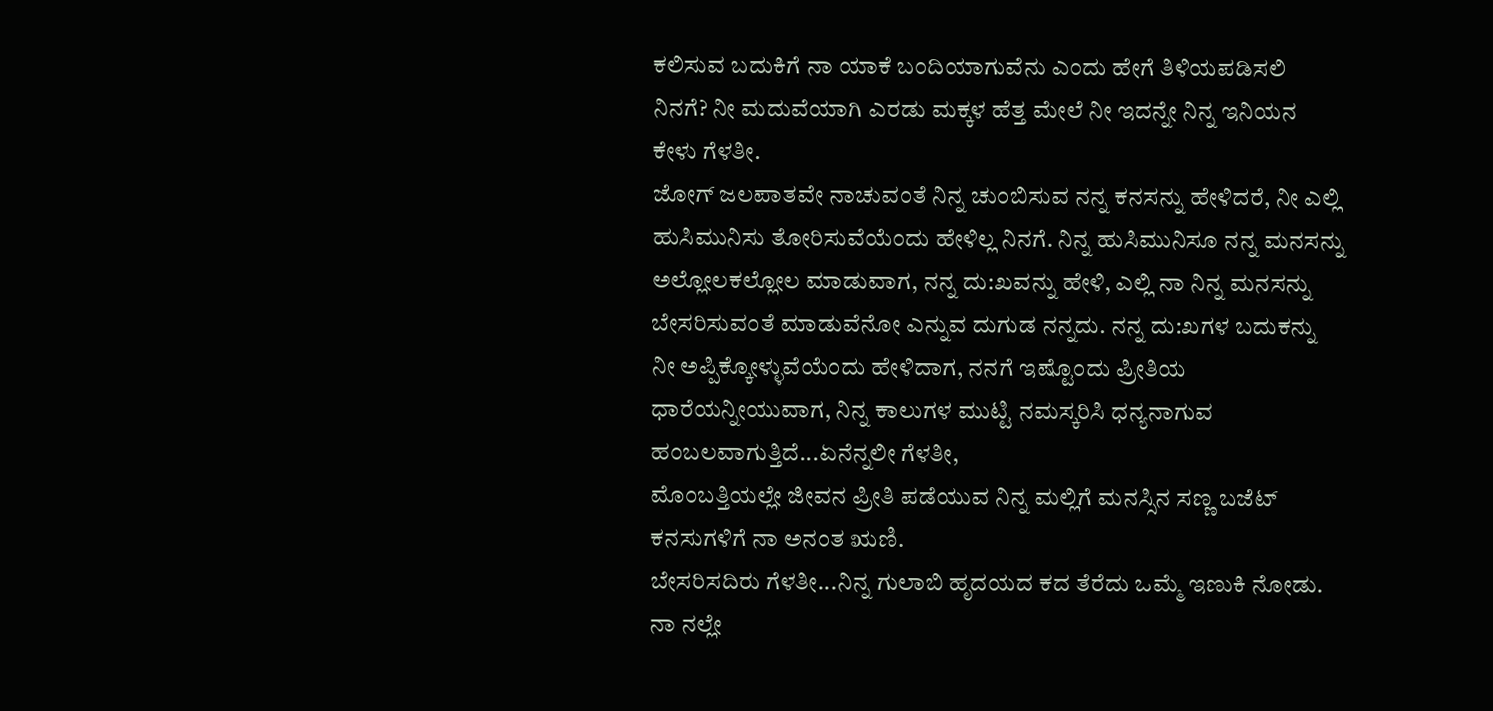ಕಲಿಸುವ ಬದುಕಿಗೆ ನಾ ಯಾಕೆ ಬಂದಿಯಾಗುವೆನು ಎಂದು ಹೇಗೆ ತಿಳಿಯಪಡಿಸಲಿ ನಿನಗೆ? ನೀ ಮದುವೆಯಾಗಿ ಎರಡು ಮಕ್ಕಳ ಹೆತ್ತ ಮೇಲೆ ನೀ ಇದನ್ನೇ ನಿನ್ನ ಇನಿಯನ ಕೇಳು ಗೆಳತೀ.
ಜೋಗ್ ಜಲಪಾತವೇ ನಾಚುವಂತೆ ನಿನ್ನ ಚುಂಬಿಸುವ ನನ್ನ ಕನಸನ್ನು ಹೇಳಿದರೆ, ನೀ ಎಲ್ಲಿ ಹುಸಿಮುನಿಸು ತೋರಿಸುವೆಯೆಂದು ಹೇಳಿಲ್ಲ ನಿನಗೆ. ನಿನ್ನ ಹುಸಿಮುನಿಸೂ ನನ್ನ ಮನಸನ್ನು ಅಲ್ಲೋಲಕಲ್ಲೋಲ ಮಾಡುವಾಗ, ನನ್ನ ದು:ಖವನ್ನು ಹೇಳಿ, ಎಲ್ಲಿ ನಾ ನಿನ್ನ ಮನಸನ್ನು ಬೇಸರಿಸುವಂತೆ ಮಾಡುವೆನೋ ಎನ್ನುವ ದುಗುಡ ನನ್ನದು. ನನ್ನ ದು:ಖಗಳ ಬದುಕನ್ನು ನೀ ಅಪ್ಪಿಕ್ಕೋಳ್ಳುವೆಯೆಂದು ಹೇಳಿದಾಗ, ನನಗೆ ಇಷ್ಟೊಂದು ಪ್ರೀತಿಯ ಧಾರೆಯನ್ನೀಯುವಾಗ, ನಿನ್ನ ಕಾಲುಗಳ ಮುಟ್ಟಿ ನಮಸ್ಕರಿಸಿ ಧನ್ಯನಾಗುವ ಹಂಬಲವಾಗುತ್ತಿದೆ...ಏನೆನ್ನಲೀ ಗೆಳತೀ,
ಮೊಂಬತ್ತಿಯಲ್ಲೇ ಜೀವನ ಪ್ರೀತಿ ಪಡೆಯುವ ನಿನ್ನ ಮಲ್ಲಿಗೆ ಮನಸ್ಸಿನ ಸಣ್ಣ ಬಜೆಟ್ ಕನಸುಗಳಿಗೆ ನಾ ಅನಂತ ಋಣಿ.
ಬೇಸರಿಸದಿರು ಗೆಳತೀ...ನಿನ್ನ ಗುಲಾಬಿ ಹೃದಯದ ಕದ ತೆರೆದು ಒಮ್ಮೆ ಇಣುಕಿ ನೋಡು. ನಾ ನಲ್ಲೇ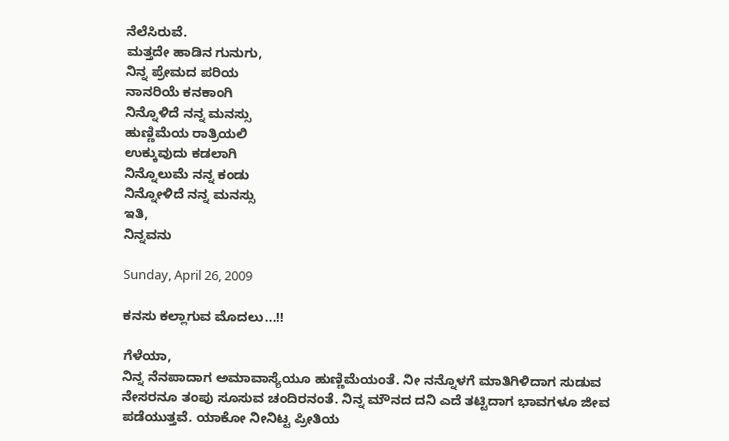ನೆಲೆಸಿರುವೆ.
ಮತ್ತದೇ ಹಾಡಿನ ಗುನುಗು,
ನಿನ್ನ ಪ್ರೇಮದ ಪರಿಯ
ನಾನರಿಯೆ ಕನಕಾಂಗಿ
ನಿನ್ನೊಳಿದೆ ನನ್ನ ಮನಸ್ಸು
ಹುಣ್ಣಿಮೆಯ ರಾತ್ರಿಯಲಿ
ಉಕ್ಕುವುದು ಕಡಲಾಗಿ
ನಿನ್ನೊಲುಮೆ ನನ್ನ ಕಂಡು
ನಿನ್ನೋಳಿದೆ ನನ್ನ ಮನಸ್ಸು
ಇತಿ,
ನಿನ್ನವನು

Sunday, April 26, 2009

ಕನಸು ಕಲ್ಲಾಗುವ ಮೊದಲು...!!

ಗೆಳೆಯಾ,
ನಿನ್ನ ನೆನಪಾದಾಗ ಅಮಾವಾಸ್ಯೆಯೂ ಹುಣ್ಣಿಮೆಯಂತೆ. ನೀ ನನ್ನೊಳಗೆ ಮಾತಿಗಿಳಿದಾಗ ಸುಡುವ ನೇಸರನೂ ತಂಪು ಸೂಸುವ ಚಂದಿರನಂತೆ. ನಿನ್ನ ಮೌನದ ದನಿ ಎದೆ ತಟ್ಟಿದಾಗ ಭಾವಗಳೂ ಜೀವ ಪಡೆಯುತ್ತವೆ. ಯಾಕೋ ನೀನಿಟ್ಟ ಪ್ರೀತಿಯ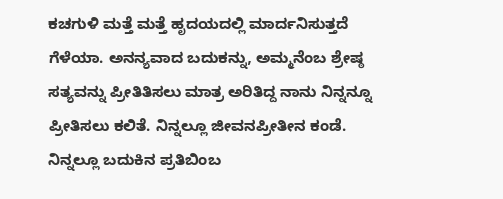ಕಚಗುಳಿ ಮತ್ತೆ ಮತ್ತೆ ಹೃದಯದಲ್ಲಿ ಮಾರ್ದನಿಸುತ್ತದೆ ಗೆಳೆಯಾ. ಅನನ್ಯವಾದ ಬದುಕನ್ನು, ಅಮ್ಮನೆಂಬ ಶ್ರೇಷ್ಠ ಸತ್ಯವನ್ನು ಪ್ರೀತಿತಿಸಲು ಮಾತ್ರ ಅರಿತಿದ್ದ ನಾನು ನಿನ್ನನ್ನೂ ಪ್ರೀತಿಸಲು ಕಲಿತೆ. ನಿನ್ನಲ್ಲೂ ಜೀವನಪ್ರೀತೀನ ಕಂಡೆ. ನಿನ್ನಲ್ಲೂ ಬದುಕಿನ ಪ್ರತಿಬಿಂಬ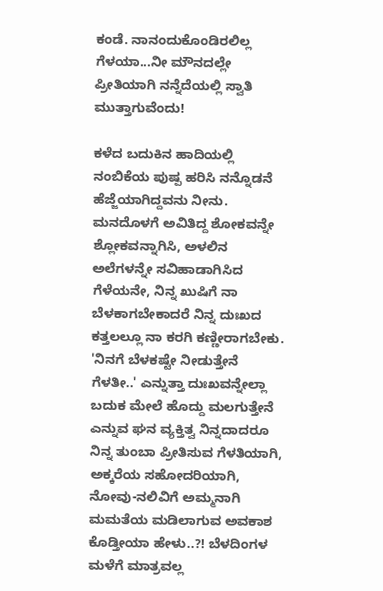ಕಂಡೆ. ನಾನಂದುಕೊಂಡಿರಲಿಲ್ಲ ಗೆಳಯಾ...ನೀ ಮೌನದಲ್ಲೇ ಪ್ರೀತಿಯಾಗಿ ನನ್ನೆದೆಯಲ್ಲಿ ಸ್ವಾತಿ ಮುತ್ತಾಗುವೆಂದು!

ಕಳೆದ ಬದುಕಿನ ಹಾದಿಯಲ್ಲಿ ನಂಬಿಕೆಯ ಪುಷ್ಪ ಹರಿಸಿ ನನ್ನೊಡನೆ ಹೆಜ್ಜೆಯಾಗಿದ್ದವನು ನೀನು. ಮನದೊಳಗೆ ಅವಿತಿದ್ದ ಶೋಕವನ್ನೇ ಶ್ಲೋಕವನ್ನಾಗಿಸಿ, ಅಳಲಿನ ಅಲೆಗಳನ್ನೇ ಸವಿಹಾಡಾಗಿಸಿದ ಗೆಳೆಯನೇ, ನಿನ್ನ ಖುಷಿಗೆ ನಾ ಬೆಳಕಾಗಬೇಕಾದರೆ ನಿನ್ನ ದುಃಖದ ಕತ್ತಲಲ್ಲೂ ನಾ ಕರಗಿ ಕಣ್ಣೀರಾಗಬೇಕು. 'ನಿನಗೆ ಬೆಳಕಷ್ಟೇ ನೀಡುತ್ತೇನೆ ಗೆಳತೀ..' ಎನ್ನುತ್ತಾ ದುಃಖವನ್ನೇಲ್ಲಾ ಬದುಕ ಮೇಲೆ ಹೊದ್ದು ಮಲಗುತ್ತೇನೆ ಎನ್ನುವ ಘನ ವ್ಯಕ್ತಿತ್ವ ನಿನ್ನದಾದರೂ ನಿನ್ನ ತುಂಬಾ ಪ್ರೀತಿಸುವ ಗೆಳತಿಯಾಗಿ, ಅಕ್ಕರೆಯ ಸಹೋದರಿಯಾಗಿ, ನೋವು-ನಲಿವಿಗೆ ಅಮ್ಮನಾಗಿ ಮಮತೆಯ ಮಡಿಲಾಗುವ ಅವಕಾಶ ಕೊಡ್ತೀಯಾ ಹೇಳು..?! ಬೆಳದಿಂಗಳ ಮಳೆಗೆ ಮಾತ್ರವಲ್ಲ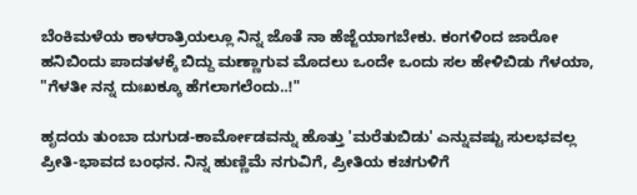ಬೆಂಕಿಮಳೆಯ ಕಾಳರಾತ್ರಿಯಲ್ಲೂ ನಿನ್ನ ಜೊತೆ ನಾ ಹೆಜ್ಜೆಯಾಗಬೇಕು. ಕಂಗಳಿಂದ ಜಾರೋ ಹನಿಬಿಂದು ಪಾದತಳಕ್ಕೆ ಬಿದ್ದು ಮಣ್ಣಾಗುವ ಮೊದಲು ಒಂದೇ ಒಂದು ಸಲ ಹೇಳಿಬಿಡು ಗೆಳಯಾ, "ಗೆಳತೀ ನನ್ನ ದುಃಖಕ್ಕೂ ಹೆಗಲಾಗಲೆಂದು..!"

ಹೃದಯ ತುಂಬಾ ದುಗುಡ-ಕಾರ್ಮೋಡವನ್ನು ಹೊತ್ತು 'ಮರೆತುಬಿಡು' ಎನ್ನುವಷ್ಟು ಸುಲಭವಲ್ಲ ಪ್ರೀತಿ-ಭಾವದ ಬಂಧನ. ನಿನ್ನ ಹುಣ್ಣಿಮೆ ನಗುವಿಗೆ, ಪ್ರೀತಿಯ ಕಚಗುಳಿಗೆ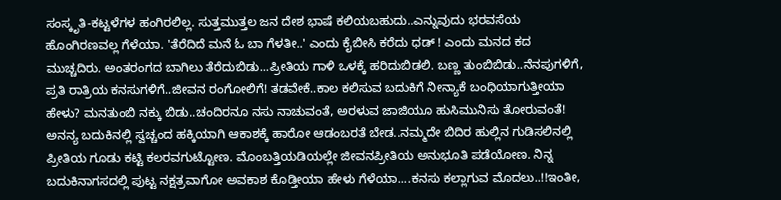ಸಂಸ್ಕೃತಿ-ಕಟ್ಟಳೆಗಳ ಹಂಗಿರಲಿಲ್ಲ. ಸುತ್ತಮುತ್ತಲ ಜನ ದೇಶ ಭಾಷೆ ಕಲಿಯಬಹುದು..ಎನ್ನುವುದು ಭರವಸೆಯ ಹೊಂಗಿರಣವಲ್ಲ ಗೆಳೆಯಾ. 'ತೆರೆದಿದೆ ಮನೆ ಓ ಬಾ ಗೆಳತೀ..' ಎಂದು ಕೈಬೀಸಿ ಕರೆದು ಧಡ್ ! ಎಂದು ಮನದ ಕದ ಮುಚ್ಚದಿರು. ಅಂತರಂಗದ ಬಾಗಿಲು ತೆರೆದುಬಿಡು...ಪ್ರೀತಿಯ ಗಾಳಿ ಒಳಕ್ಕೆ ಹರಿದುಬಿಡಲಿ. ಬಣ್ಣ ತುಂಬಿಬಿಡು..ನೆನಪುಗಳಿಗೆ, ಪ್ರತಿ ರಾತ್ರಿಯ ಕನಸುಗಳಿಗೆ..ಜೀವನ ರಂಗೋಲಿಗೆ! ತಡವೇಕೆ..ಕಾಲ ಕಲಿಸುವ ಬದುಕಿಗೆ ನೀನ್ಯಾಕೆ ಬಂಧಿಯಾಗುತ್ತೀಯಾ ಹೇಳು? ಮನತುಂಬಿ ನಕ್ಕು ಬಿಡು..ಚಂದಿರನೂ ನಸು ನಾಚುವಂತೆ, ಅರಳುವ ಜಾಜಿಯೂ ಹುಸಿಮುನಿಸು ತೋರುವಂತೆ! ಅನನ್ಯ ಬದುಕಿನಲ್ಲಿ ಸ್ವಚ್ಚಂದ ಹಕ್ಕಿಯಾಗಿ ಆಕಾಶಕ್ಕೆ ಹಾರೋ ಆಡಂಬರತೆ ಬೇಡ..ನಮ್ಮದೇ ಬಿದಿರ ಹುಲ್ಲಿನ ಗುಡಿಸಲಿನಲ್ಲಿ ಪ್ರೀತಿಯ ಗೂಡು ಕಟ್ಟಿ ಕಲರವಗುಟ್ಟೋಣ. ಮೊಂಬತ್ತಿಯಡಿಯಲ್ಲೇ ಜೀವನಪ್ರೀತಿಯ ಅನುಭೂತಿ ಪಡೆಯೋಣ. ನಿನ್ನ ಬದುಕಿನಾಗಸದಲ್ಲಿ ಪುಟ್ಟ ನಕ್ಷತ್ರವಾಗೋ ಅವಕಾಶ ಕೊಡ್ತೀಯಾ ಹೇಳು ಗೆಳೆಯಾ....ಕನಸು ಕಲ್ಲಾಗುವ ಮೊದಲು..!!ಇಂತೀ,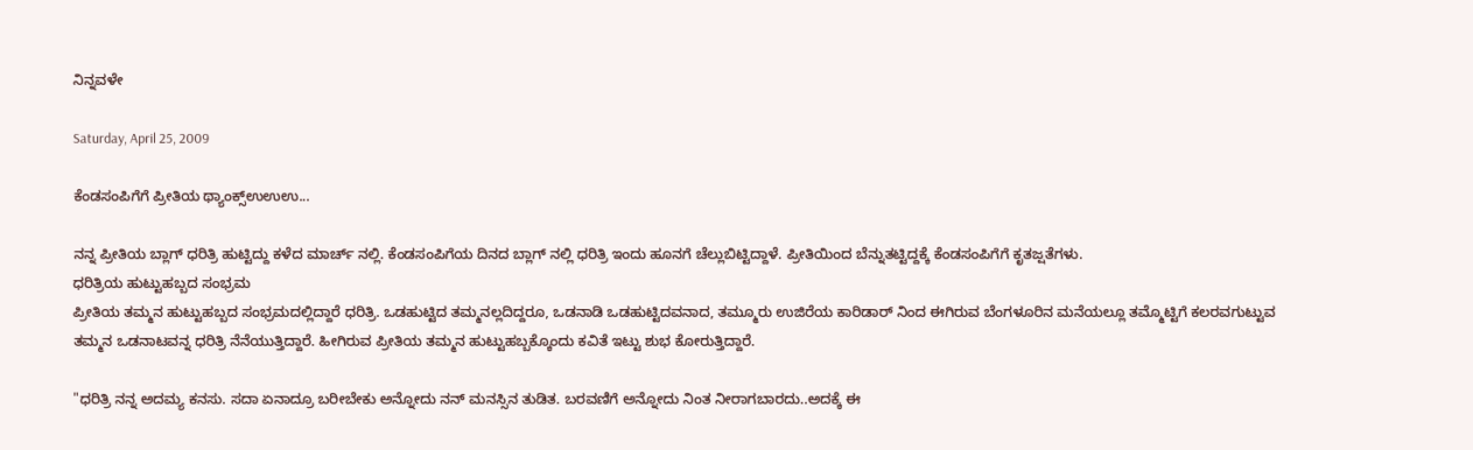ನಿನ್ನವಳೇ

Saturday, April 25, 2009

ಕೆಂಡಸಂಪಿಗೆಗೆ ಪ್ರೀತಿಯ ಥ್ಯಾಂಕ್ಸ್ಉಉಉ...

ನನ್ನ ಪ್ರೀತಿಯ ಬ್ಲಾಗ್ ಧರಿತ್ರಿ ಹುಟ್ಟಿದ್ದು ಕಳೆದ ಮಾರ್ಚ್ ನಲ್ಲಿ. ಕೆಂಡಸಂಪಿಗೆಯ ದಿನದ ಬ್ಲಾಗ್ ನಲ್ಲಿ ಧರಿತ್ರಿ ಇಂದು ಹೂನಗೆ ಚೆಲ್ಲುಬಿಟ್ಟಿದ್ದಾಳೆ. ಪ್ರೀತಿಯಿಂದ ಬೆನ್ನುತಟ್ಟಿದ್ದಕ್ಕೆ ಕೆಂಡಸಂಪಿಗೆಗೆ ಕೃತಜ್ಷತೆಗಳು.
ಧರಿತ್ರಿಯ ಹುಟ್ಟುಹಬ್ಬದ ಸಂಭ್ರಮ
ಪ್ರೀತಿಯ ತಮ್ಮನ ಹುಟ್ಟುಹಬ್ಬದ ಸಂಭ್ರಮದಲ್ಲಿದ್ದಾರೆ ಧರಿತ್ರಿ. ಒಡಹುಟ್ಟಿದ ತಮ್ಮನಲ್ಲದಿದ್ದರೂ, ಒಡನಾಡಿ ಒಡಹುಟ್ಟಿದವನಾದ, ತಮ್ಮೂರು ಉಜಿರೆಯ ಕಾರಿಡಾರ್ ನಿಂದ ಈಗಿರುವ ಬೆಂಗಳೂರಿನ ಮನೆಯಲ್ಲೂ ತಮ್ಮೊಟ್ಟಿಗೆ ಕಲರವಗುಟ್ಟುವ ತಮ್ಮನ ಒಡನಾಟವನ್ನ ಧರಿತ್ರಿ ನೆನೆಯುತ್ತಿದ್ದಾರೆ. ಹೀಗಿರುವ ಪ್ರೀತಿಯ ತಮ್ಮನ ಹುಟ್ಟುಹಬ್ಬಕ್ಕೊಂದು ಕವಿತೆ ಇಟ್ಟು ಶುಭ ಕೋರುತ್ತಿದ್ದಾರೆ.

"ಧರಿತ್ರಿ ನನ್ನ ಅದಮ್ಯ ಕನಸು. ಸದಾ ಏನಾದ್ರೂ ಬರೀಬೇಕು ಅನ್ನೋದು ನನ್ ಮನಸ್ಸಿನ ತುಡಿತ. ಬರವಣಿಗೆ ಅನ್ನೋದು ನಿಂತ ನೀರಾಗಬಾರದು..ಅದಕ್ಕೆ ಈ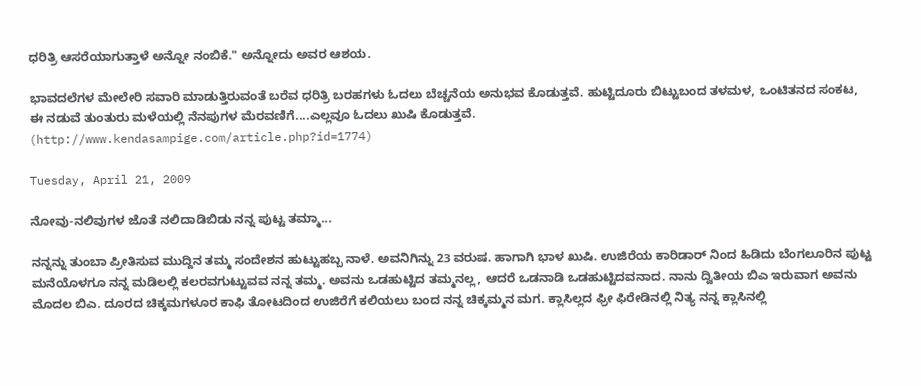ಧರಿತ್ರಿ ಆಸರೆಯಾಗುತ್ತಾಳೆ ಅನ್ನೋ ನಂಬಿಕೆ." ಅನ್ನೋದು ಅವರ ಆಶಯ.

ಭಾವದಲೆಗಳ ಮೇಲೇರಿ ಸವಾರಿ ಮಾಡುತ್ತಿರುವಂತೆ ಬರೆವ ಧರಿತ್ರಿ ಬರಹಗಳು ಓದಲು ಬೆಚ್ಚನೆಯ ಅನುಭವ ಕೊಡುತ್ತವೆ. ಹುಟ್ಟಿದೂರು ಬಿಟ್ಟುಬಂದ ತಳಮಳ, ಒಂಟಿತನದ ಸಂಕಟ, ಈ ನಡುವೆ ತುಂತುರು ಮಳೆಯಲ್ಲಿ ನೆನಪುಗಳ ಮೆರವಣಿಗೆ....ಎಲ್ಲವೂ ಓದಲು ಖುಷಿ ಕೊಡುತ್ತವೆ.
(http://www.kendasampige.com/article.php?id=1774)

Tuesday, April 21, 2009

ನೋವು-ನಲಿವುಗಳ ಜೊತೆ ನಲಿದಾಡಿಬಿಡು ನನ್ನ ಪುಟ್ಟ ತಮ್ಮಾ...

ನನ್ನನ್ನು ತುಂಬಾ ಪ್ರೀತಿಸುವ ಮುದ್ದಿನ ತಮ್ಮ ಸಂದೇಶನ ಹುಟ್ಟುಹಬ್ಬ ನಾಳೆ. ಅವನಿಗಿನ್ನು 23 ವರುಷ. ಹಾಗಾಗಿ ಭಾಳ ಖುಷಿ. ಉಜಿರೆಯ ಕಾರಿಡಾರ್ ನಿಂದ ಹಿಡಿದು ಬೆಂಗಲೂರಿನ ಪುಟ್ಟ ಮನೆಯೊಳಗೂ ನನ್ನ ಮಡಿಲಲ್ಲಿ ಕಲರವಗುಟ್ಟುವವ ನನ್ನ ತಮ್ಮ. ಅವನು ಒಡಹುಟ್ಟಿದ ತಮ್ಮನಲ್ಲ, ಆದರೆ ಒಡನಾಡಿ ಒಡಹುಟ್ಟಿದವನಾದ. ನಾನು ದ್ವಿತೀಯ ಬಿಎ ಇರುವಾಗ ಅವನು ಮೊದಲ ಬಿಎ. ದೂರದ ಚಿಕ್ಕಮಗಳೂರ ಕಾಫಿ ತೋಟದಿಂದ ಉಜಿರೆಗೆ ಕಲಿಯಲು ಬಂದ ನನ್ನ ಚಿಕ್ಕಮ್ಮನ ಮಗ. ಕ್ಲಾಸಿಲ್ಲದ ಫ್ರೀ ಫಿರೇಡಿನಲ್ಲಿ ನಿತ್ಯ ನನ್ನ ಕ್ಲಾಸಿನಲ್ಲಿ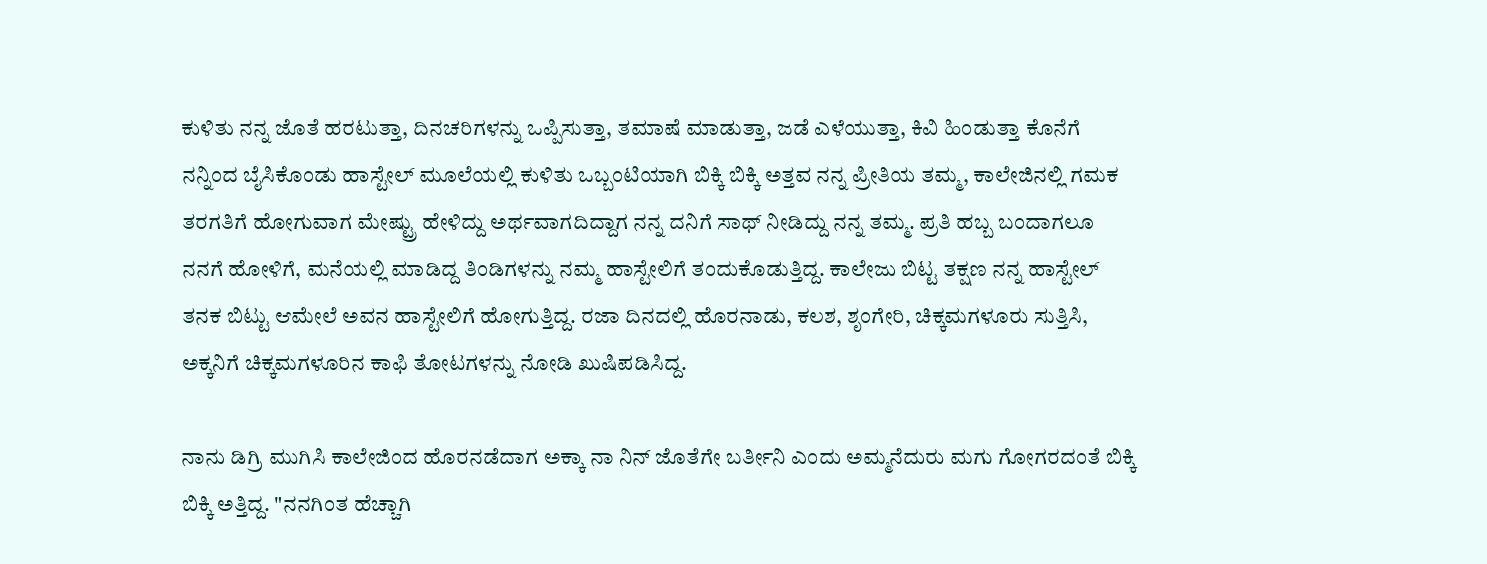ಕುಳಿತು ನನ್ನ ಜೊತೆ ಹರಟುತ್ತಾ, ದಿನಚರಿಗಳನ್ನು ಒಪ್ಪಿಸುತ್ತಾ, ತಮಾಷೆ ಮಾಡುತ್ತಾ, ಜಡೆ ಎಳೆಯುತ್ತಾ, ಕಿವಿ ಹಿಂಡುತ್ತಾ ಕೊನೆಗೆ ನನ್ನಿಂದ ಬೈಸಿಕೊಂಡು ಹಾಸ್ಟೇಲ್ ಮೂಲೆಯಲ್ಲಿ ಕುಳಿತು ಒಬ್ಬಂಟಿಯಾಗಿ ಬಿಕ್ಕಿ ಬಿಕ್ಕಿ ಅತ್ತವ ನನ್ನ ಪ್ರೀತಿಯ ತಮ್ಮ, ಕಾಲೇಜಿನಲ್ಲಿ ಗಮಕ ತರಗತಿಗೆ ಹೋಗುವಾಗ ಮೇಷ್ಟ್ರು ಹೇಳಿದ್ದು ಅರ್ಥವಾಗದಿದ್ದಾಗ ನನ್ನ ದನಿಗೆ ಸಾಥ್ ನೀಡಿದ್ದು ನನ್ನ ತಮ್ಮ. ಪ್ರತಿ ಹಬ್ಬ ಬಂದಾಗಲೂ ನನಗೆ ಹೋಳಿಗೆ, ಮನೆಯಲ್ಲಿ ಮಾಡಿದ್ದ ತಿಂಡಿಗಳನ್ನು ನಮ್ಮ ಹಾಸ್ಟೇಲಿಗೆ ತಂದುಕೊಡುತ್ತಿದ್ದ. ಕಾಲೇಜು ಬಿಟ್ಟ ತಕ್ಷಣ ನನ್ನ ಹಾಸ್ಟೇಲ್ ತನಕ ಬಿಟ್ಟು ಆಮೇಲೆ ಅವನ ಹಾಸ್ಟೇಲಿಗೆ ಹೋಗುತ್ತಿದ್ದ. ರಜಾ ದಿನದಲ್ಲಿ ಹೊರನಾಡು, ಕಲಶ, ಶೃಂಗೇರಿ, ಚಿಕ್ಕಮಗಳೂರು ಸುತ್ತಿಸಿ, ಅಕ್ಕನಿಗೆ ಚಿಕ್ಕಮಗಳೂರಿನ ಕಾಫಿ ತೋಟಗಳನ್ನು ನೋಡಿ ಖುಷಿಪಡಿಸಿದ್ದ.

ನಾನು ಡಿಗ್ರಿ ಮುಗಿಸಿ ಕಾಲೇಜಿಂದ ಹೊರನಡೆದಾಗ ಅಕ್ಕಾ ನಾ ನಿನ್ ಜೊತೆಗೇ ಬರ್ತೀನಿ ಎಂದು ಅಮ್ಮನೆದುರು ಮಗು ಗೋಗರದಂತೆ ಬಿಕ್ಕಿ ಬಿಕ್ಕಿ ಅತ್ತಿದ್ದ. "ನನಗಿಂತ ಹೆಚ್ಚಾಗಿ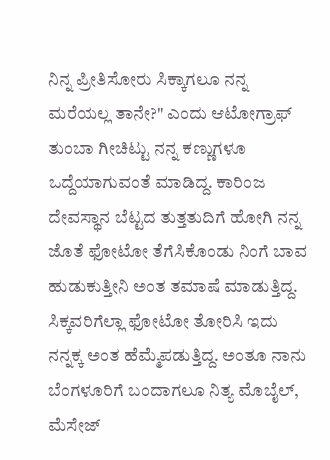ನಿನ್ನ ಪ್ರೀತಿಸೋರು ಸಿಕ್ಕಾಗಲೂ ನನ್ನ ಮರೆಯಲ್ಲ ತಾನೇ?" ಎಂದು ಆಟೋಗ್ರಾಫ್ ತುಂಬಾ ಗೀಚಿಟ್ಟು ನನ್ನ ಕಣ್ಣುಗಳೂ ಒದ್ದೆಯಾಗುವಂತೆ ಮಾಡಿದ್ದ. ಕಾರಿಂಜ ದೇವಸ್ಥಾನ ಬೆಟ್ಟದ ತುತ್ತತುದಿಗೆ ಹೋಗಿ ನನ್ನ ಜೊತೆ ಫೋಟೋ ತೆಗೆಸಿಕೊಂಡು ನಿಂಗೆ ಬಾವ ಹುಡುಕುತ್ತೀನಿ ಅಂತ ತಮಾಷೆ ಮಾಡುತ್ತಿದ್ದ. ಸಿಕ್ಕವರಿಗೆಲ್ಲಾ ಫೋಟೋ ತೋರಿಸಿ ಇದು ನನ್ನಕ್ಕ ಅಂತ ಹೆಮ್ಮೆಪಡುತ್ತಿದ್ದ. ಅಂತೂ ನಾನು ಬೆಂಗಳೂರಿಗೆ ಬಂದಾಗಲೂ ನಿತ್ಯ ಮೊಬೈಲ್, ಮೆಸೇಜ್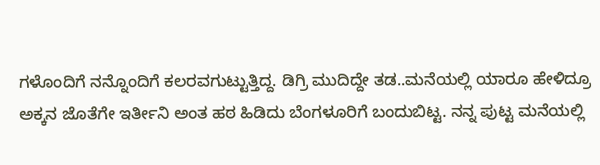ಗಳೊಂದಿಗೆ ನನ್ನೊಂದಿಗೆ ಕಲರವಗುಟ್ಟುತ್ತಿದ್ದ. ಡಿಗ್ರಿ ಮುದಿದ್ದೇ ತಡ..ಮನೆಯಲ್ಲಿ ಯಾರೂ ಹೇಳಿದ್ರೂ ಅಕ್ಕನ ಜೊತೆಗೇ ಇರ್ತೀನಿ ಅಂತ ಹಠ ಹಿಡಿದು ಬೆಂಗಳೂರಿಗೆ ಬಂದುಬಿಟ್ಟ. ನನ್ನ ಪುಟ್ಟ ಮನೆಯಲ್ಲಿ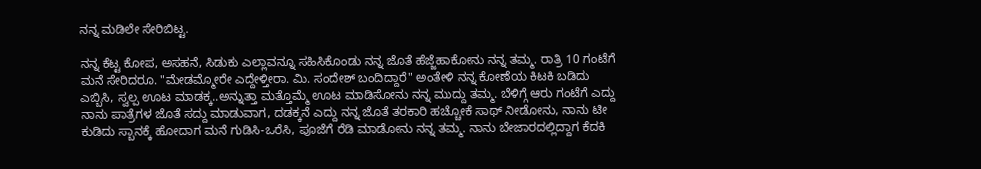ನನ್ನ ಮಡಿಲೇ ಸೇರಿಬಿಟ್ಟ.

ನನ್ನ ಕೆಟ್ಟ ಕೋಪ, ಅಸಹನೆ, ಸಿಡುಕು ಎಲ್ಲಾವನ್ನೂ ಸಹಿಸಿಕೊಂಡು ನನ್ನ ಜೊತೆ ಹೆಜ್ಜೆಹಾಕೋನು ನನ್ನ ತಮ್ಮ. ರಾತ್ರಿ 10 ಗಂಟೆಗೆ ಮನೆ ಸೇರಿದರೂ. "ಮೇಡಮ್ಮೋರೇ ಎದ್ದೇಳ್ತೀರಾ. ಮಿ. ಸಂದೇಶ್ ಬಂದಿದ್ದಾರೆ" ಅಂತೇಳಿ ನನ್ನ ಕೋಣೆಯ ಕಿಟಕಿ ಬಡಿದು ಎಬ್ಬಿಸಿ, ಸ್ವಲ್ಪ ಊಟ ಮಾಡಕ್ಕ..ಅನ್ನುತ್ತಾ ಮತ್ತೊಮ್ಮೆ ಊಟ ಮಾಡಿಸೋನು ನನ್ನ ಮುದ್ದು ತಮ್ಮ. ಬೆಳಿಗ್ಗೆ ಆರು ಗಂಟೆಗೆ ಎದ್ದು ನಾನು ಪಾತ್ರೆಗಳ ಜೊತೆ ಸದ್ದು ಮಾಡುವಾಗ, ದಡಕ್ಕನೆ ಎದ್ದು ನನ್ನ ಜೊತೆ ತರಕಾರಿ ಹಚ್ಚೋಕೆ ಸಾಥ್ ನೀಡೋನು, ನಾನು ಟೀ ಕುಡಿದು ಸ್ಬಾನಕ್ಕೆ ಹೋದಾಗ ಮನೆ ಗುಡಿಸಿ-ಒರೆಸಿ, ಪೂಜೆಗೆ ರೆಡಿ ಮಾಡೋನು ನನ್ನ ತಮ್ಮ. ನಾನು ಬೇಜಾರದಲ್ಲಿದ್ದಾಗ ಕೆದಕಿ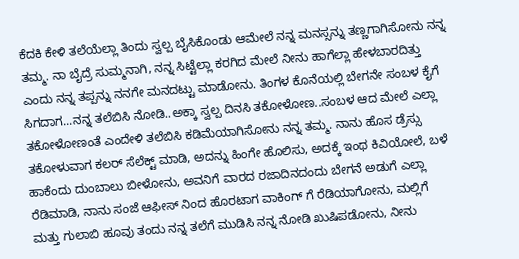ಕೆದಕಿ ಕೇಳಿ ತಲೆಯೆಲ್ಲಾ ತಿಂದು ಸ್ವಲ್ಪ ಬೈಸಿಕೊಂಡು ಆಮೇಲೆ ನನ್ನ ಮನಸ್ಸನ್ನು ತಣ್ಣಗಾಗಿಸೋನು ನನ್ನ ತಮ್ಮ. ನಾ ಬೈದ್ರೆ ಸುಮ್ಮನಾಗಿ, ನನ್ನ ಸಿಟ್ಟೆಲ್ಲಾ ಕರಗಿದ ಮೇಲೆ ನೀನು ಹಾಗೆಲ್ಲಾ ಹೇಳಬಾರದಿತ್ತು ಎಂದು ನನ್ನ ತಪ್ಪನ್ನು ನನಗೇ ಮನದಟ್ಟು ಮಾಡೋನು. ತಿಂಗಳ ಕೊನೆಯಲ್ಲಿ ಬೇಗನೇ ಸಂಬಳ ಕೈಗೆ ಸಿಗದಾಗ...ನನ್ನ ತಲೆಬಿಸಿ ನೋಡಿ..ಅಕ್ಕಾ ಸ್ವಲ್ಪ ದಿನಸಿ ತಕೋಳೋಣ..ಸಂಬಳ ಆದ ಮೇಲೆ ಎಲ್ಲಾ ತಕೋಳೋಣಂತೆ ಎಂದೇಳಿ ತಲೆಬಿಸಿ ಕಡಿಮೆಯಾಗಿಸೋನು ನನ್ನ ತಮ್ಮ. ನಾನು ಹೊಸ ಡ್ರೆಸ್ಸು ತಕೋಳುವಾಗ ಕಲರ್ ಸೆಲೆಕ್ಟ್ ಮಾಡಿ, ಅದನ್ನು ಹಿಂಗೇ ಹೊಲಿಸು, ಅದಕ್ಕೆ ಇಂಥ ಕಿವಿಯೋಲೆ, ಬಳೆ ಹಾಕೆಂದು ದುಂಬಾಲು ಬೀಳೋನು, ಅವನಿಗೆ ವಾರದ ರಜಾದಿನದಂದು ಬೇಗನೆ ಅಡುಗೆ ಎಲ್ಲಾ ರೆಡಿಮಾಡಿ, ನಾನು ಸಂಜೆ ಆಫೀಸ್ ನಿಂದ ಹೊರಟಾಗ ವಾಕಿಂಗ್ ಗೆ ರೆಡಿಯಾಗೋನು, ಮಲ್ಲಿಗೆ ಮತ್ತು ಗುಲಾಬಿ ಹೂವು ತಂದು ನನ್ನ ತಲೆಗೆ ಮುಡಿಸಿ ನನ್ನ ನೋಡಿ ಖುಷಿಪಡೋನು, ನೀನು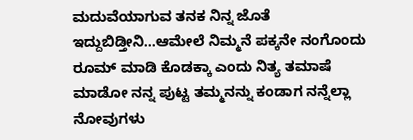ಮದುವೆಯಾಗುವ ತನಕ ನಿನ್ನ ಜೊತೆ ಇದ್ದುಬಿಡ್ತೀನಿ...ಆಮೇಲೆ ನಿಮ್ಮನೆ ಪಕ್ಕನೇ ನಂಗೊಂದು ರೂಮ್ ಮಾಡಿ ಕೊಡಕ್ಕಾ ಎಂದು ನಿತ್ಯ ತಮಾಷೆ ಮಾಡೋ ನನ್ನ ಪುಟ್ಟ ತಮ್ಮನನ್ನು ಕಂಡಾಗ ನನ್ನೆಲ್ಲಾ ನೋವುಗಳು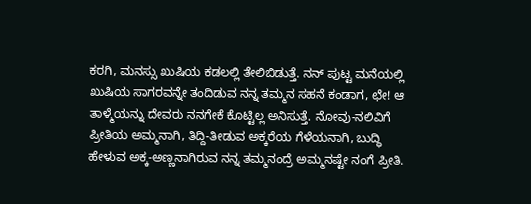ಕರಗಿ, ಮನಸ್ಸು ಖುಷಿಯ ಕಡಲಲ್ಲಿ ತೇಲಿಬಿಡುತ್ತೆ. ನನ್ ಪುಟ್ಟ ಮನೆಯಲ್ಲಿ ಖುಷಿಯ ಸಾಗರವನ್ನೇ ತಂದಿಡುವ ನನ್ನ ತಮ್ಮನ ಸಹನೆ ಕಂಡಾಗ, ಛೇ! ಆ ತಾಳ್ಮೆಯನ್ನು ದೇವರು ನನಗೇಕೆ ಕೊಟ್ಟಿಲ್ಲ ಅನಿಸುತ್ತೆ. ನೋವು-ನಲಿವಿಗೆ ಪ್ರೀತಿಯ ಅಮ್ಮನಾಗಿ, ತಿದ್ದಿ-ತೀಡುವ ಅಕ್ಕರೆಯ ಗೆಳೆಯನಾಗಿ, ಬುದ್ಧಿ ಹೇಳುವ ಅಕ್ಕ-ಅಣ್ಣನಾಗಿರುವ ನನ್ನ ತಮ್ಮನಂದ್ರೆ ಅಮ್ಮನಷ್ಟೇ ನಂಗೆ ಪ್ರೀತಿ.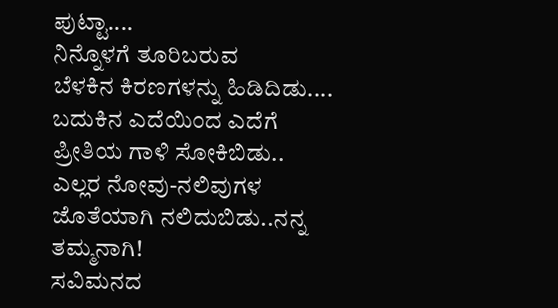ಪುಟ್ಟಾ....
ನಿನ್ನೊಳಗೆ ತೂರಿಬರುವ
ಬೆಳಕಿನ ಕಿರಣಗಳನ್ನು ಹಿಡಿದಿಡು....
ಬದುಕಿನ ಎದೆಯಿಂದ ಎದೆಗೆ
ಪ್ರೀತಿಯ ಗಾಳಿ ಸೋಕಿಬಿಡು..
ಎಲ್ಲರ ನೋವು-ನಲಿವುಗಳ ಜೊತೆಯಾಗಿ ನಲಿದುಬಿಡು..ನನ್ನ ತಮ್ಮನಾಗಿ!
ಸವಿಮನದ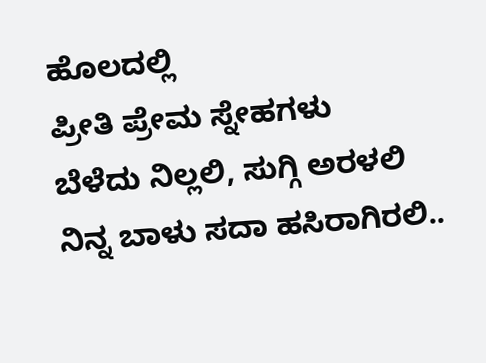ಹೊಲದಲ್ಲಿ
ಪ್ರೀತಿ ಪ್ರೇಮ ಸ್ನೇಹಗಳು
ಬೆಳೆದು ನಿಲ್ಲಲಿ, ಸುಗ್ಗಿ ಅರಳಲಿ
ನಿನ್ನ ಬಾಳು ಸದಾ ಹಸಿರಾಗಿರಲಿ..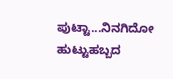ಪುಟ್ಟಾ...ನಿನಗಿದೋ ಹುಟ್ಟುಹಬ್ಬದ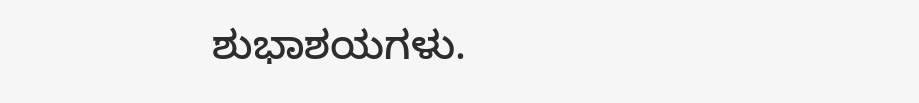ಶುಭಾಶಯಗಳು.